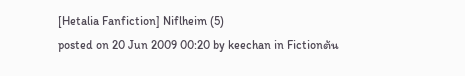[Hetalia Fanfiction] Niflheim (5)
posted on 20 Jun 2009 00:20 by keechan in Fictionต้น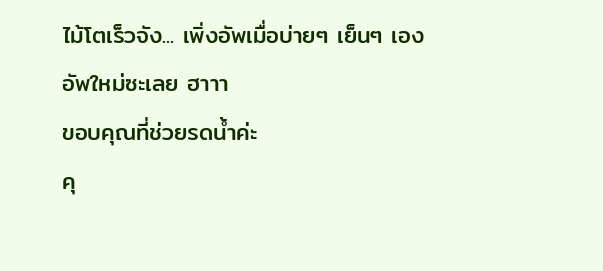ไม้โตเร็วจัง... เพิ่งอัพเมื่อบ่ายๆ เย็นๆ เอง
อัพใหม่ซะเลย ฮาาา
ขอบคุณที่ช่วยรดน้ำค่ะ
คุ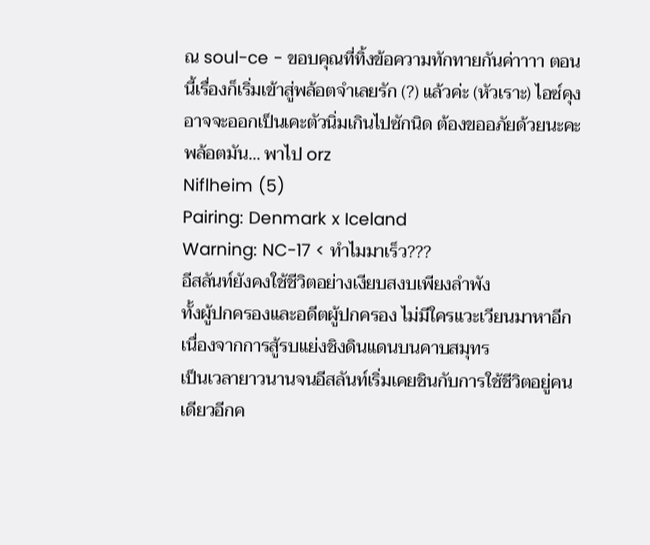ณ soul-ce - ขอบคุณที่ทิ้งข้อความทักทายกันค่าาาา ตอนนี้เรื่องก็เริ่มเข้าสู่พล้อตจำเลยรัก (?) แล้วค่ะ (หัวเราะ) ไอซ์คุงอาจจะออกเป็นเคะตัวนิ่มเกินไปซักนิด ต้องขออภัยด้วยนะคะ พล้อตมัน... พาไป orz
Niflheim (5)
Pairing: Denmark x Iceland
Warning: NC-17 < ทำไมมาเร็ว???
อีสลันท์ยังคงใช้ชีวิตอย่างเงียบสงบเพียงลำพัง
ทั้งผู้ปกครองและอดีตผู้ปกครอง ไม่มีใครแวะเวียนมาหาอีก
เนื่องจากการสู้รบแย่งชิงดินแดนบนคาบสมุทร
เป็นเวลายาวนานจนอีสลันท์เริ่มเคยชินกับการใช้ชีวิตอยู่คนเดียวอีกค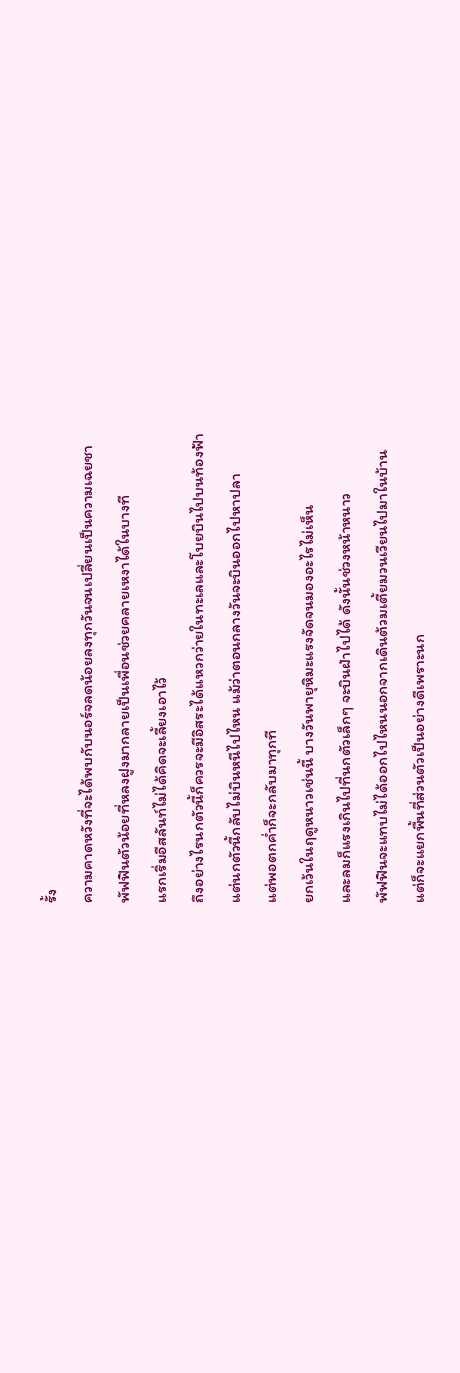รั้ง
ความคาดหวังที่จะได้พบกับนอร์จลดน้อยลงทุกวันจนเปลี่ยนเป็นความเฉยชา
พัฟฟินตัวน้อยที่หลงฝูงมากลายเป็นเพื่อนช่วยคลายเหงาได้ในบางที
แรกเริ่มอีสลันท์ไม่ได้คิดจะเลี้ยงเอาไว้
ถึงอย่างไรนกตัวนี้ก็ควรจะมีอิสระได้แหวกว่ายในทะเลและโบยบินไปบนท้องฟ้า
แต่นกตัวนี้กลับไม่บินหนีไปไหน แม้ว่าตอนกลางวันจะบินออกไปหาปลา
แต่พอตกค่ำก็จะกลับมาทุกที
ยกเว้นในฤดูหนาวเช่นนี้ บางวันพายุหิมะแรงจัดจนมองอะไรไม่เห็น
และลมก็แรงเกินไปที่นกตัวเล็กๆ จะบินฝ่าไปได้ ดังนั้นช่วงหน้าหนาว
พัฟฟินจะแทบไม่ได้ออกไปไหนนอกจากเดินต้วมเตี้ยมวนเวียนไปมาในบ้าน
แต่ก็จะแยกพื้นที่ส่วนตัวเป็นอย่างดีเพราะนก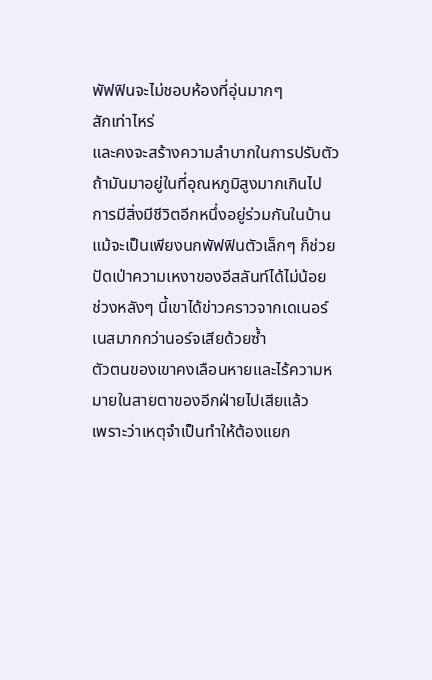พัฟฟินจะไม่ชอบห้องที่อุ่นมากๆ
สักเท่าไหร่
และคงจะสร้างความลำบากในการปรับตัวถ้ามันมาอยู่ในที่อุณหภูมิสูงมากเกินไป
การมีสิ่งมีชีวิตอีกหนึ่งอยู่ร่วมกันในบ้าน แม้จะเป็นเพียงนกพัฟฟินตัวเล็กๆ ก็ช่วยปัดเป่าความเหงาของอีสลันท์ได้ไม่น้อย
ช่วงหลังๆ นี้เขาได้ข่าวคราวจากเดเนอร์เนสมากกว่านอร์จเสียด้วยซ้ำ
ตัวตนของเขาคงเลือนหายและไร้ความหมายในสายตาของอีกฝ่ายไปเสียแล้ว
เพราะว่าเหตุจำเป็นทำให้ต้องแยก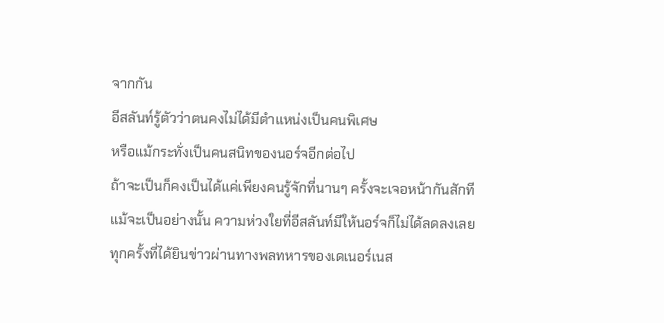จากกัน
อีสลันท์รู้ตัวว่าตนคงไม่ได้มีตำแหน่งเป็นคนพิเศษ
หรือแม้กระทั่งเป็นคนสนิทของนอร์จอีกต่อไป
ถ้าจะเป็นก็คงเป็นได้แค่เพียงคนรู้จักที่นานๆ ครั้งจะเจอหน้ากันสักที
แม้จะเป็นอย่างนั้น ความห่วงใยที่อีสลันท์มีให้นอร์จก็ไม่ได้ลดลงเลย
ทุกครั้งที่ได้ยินข่าวผ่านทางพลทหารของเดเนอร์เนส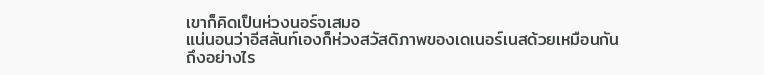เขาก็คิดเป็นห่วงนอร์จเสมอ
แน่นอนว่าอีสลันท์เองก็ห่วงสวัสดิภาพของเดเนอร์เนสด้วยเหมือนกัน
ถึงอย่างไร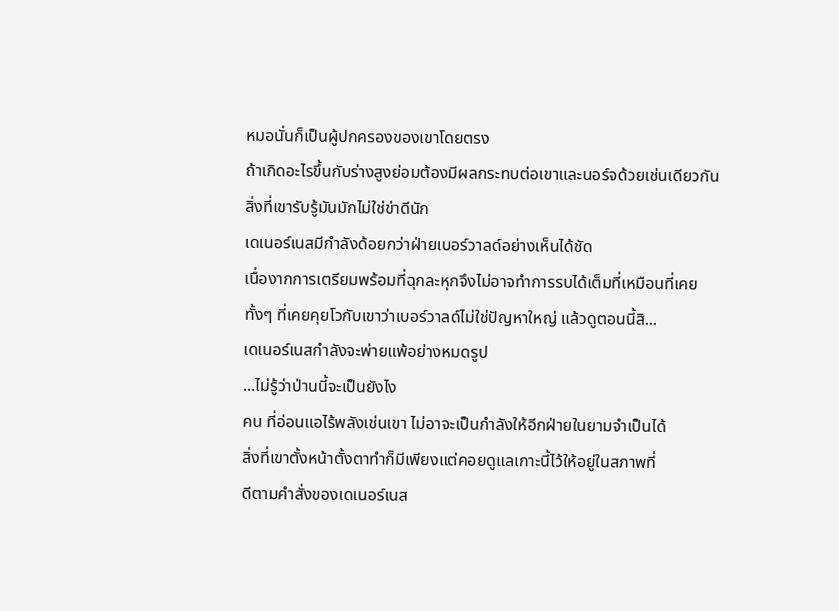หมอนั่นก็เป็นผู้ปกครองของเขาโดยตรง
ถ้าเกิดอะไรขึ้นกับร่างสูงย่อมต้องมีผลกระทบต่อเขาและนอร์จด้วยเช่นเดียวกัน
สิ่งที่เขารับรู้มันมักไม่ใช่ข่าดีนัก
เดเนอร์เนสมีกำลังด้อยกว่าฝ่ายเบอร์วาลด์อย่างเห็นได้ชัด
เนื่องากการเตรียมพร้อมที่ฉุกละหุกจึงไม่อาจทำการรบได้เต็มที่เหมือนที่เคย
ทั้งๆ ที่เคยคุยโวกับเขาว่าเบอร์วาลด์ไม่ใช่ปัญหาใหญ่ แล้วดูตอนนี้สิ...
เดเนอร์เนสกำลังจะพ่ายแพ้อย่างหมดรูป
...ไม่รู้ว่าป่านนี้จะเป็นยังไง
คน ที่อ่อนแอไร้พลังเช่นเขา ไม่อาจะเป็นกำลังให้อีกฝ่ายในยามจำเป็นได้
สิ่งที่เขาตั้งหน้าตั้งตาทำก็มีเพียงแต่คอยดูแลเกาะนี้ไว้ให้อยู่ในสภาพที่
ดีตามคำสั่งของเดเนอร์เนส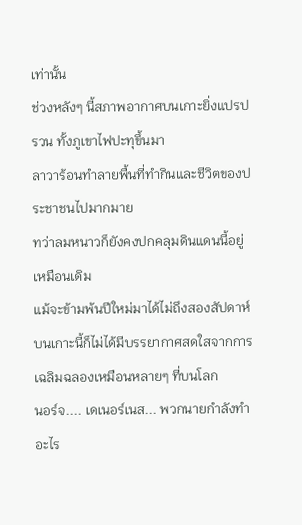เท่านั้น
ช่วงหลังๆ นี้สภาพอากาศบนเกาะยิ่งแปรปรวน ทั้งภูเขาไฟปะทุขึ้นมา
ลาวาร้อนทำลายพื้นที่ทำกินและชีวิตของประชาชนไปมากมาย
ทว่าลมหนาวก็ยังคงปกคลุมดินแดนนี้อยู่เหมือนเดิม
แม้จะข้ามพ้นปีใหม่มาได้ไม่ถึงสองสัปดาห์
บนเกาะนี้ก็ไม่ได้มีบรรยากาศสดใสจากการเฉลิมฉลองเหมือนหลายๆ ที่บนโลก
นอร์จ.... เดเนอร์เนส... พวกนายกำลังทำอะไร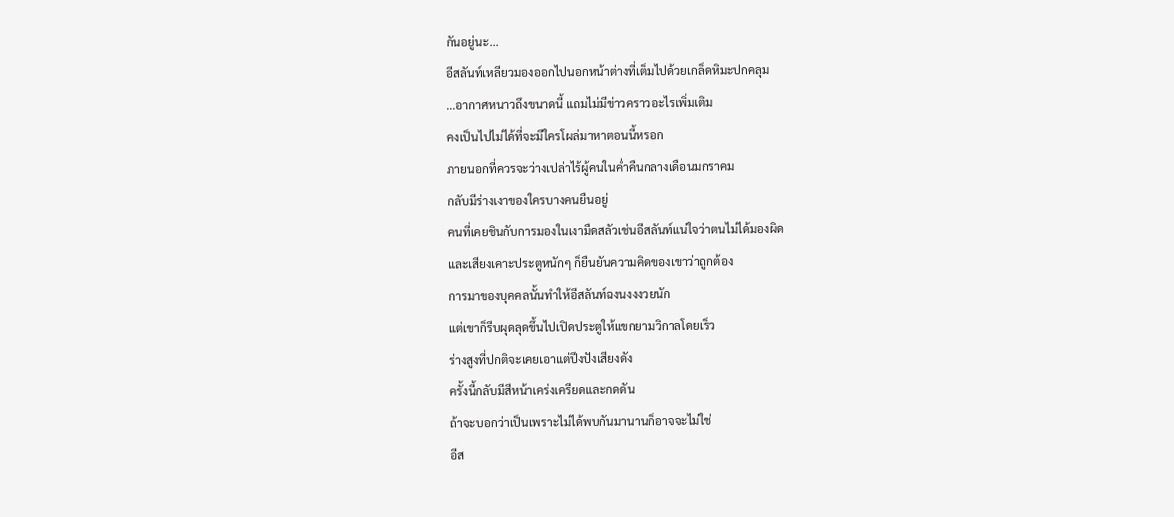กันอยู่นะ...
อีสลันท์เหลียวมองออกไปนอกหน้าต่างที่เต็มไปด้วยเกล็ดหิมะปกคลุม
...อากาศหนาวถึงขนาดนี้ แถมไม่มีข่าวคราวอะไรเพิ่มเติม
คงเป็นไปไม่ได้ที่จะมีใครโผล่มาหาตอนนี้หรอก
ภายนอกที่ควรจะว่างเปล่าไร้ผู้คนในค่ำคืนกลางเดือนมกราคม
กลับมีร่างเงาของใครบางคนยืนอยู่
คนที่เคยชินกับการมองในเงามืดสลัวเช่นอีสลันท์แน่ใจว่าตนไม่ได้มองผิด
และเสียงเคาะประตูหนักๆ ก็ยืนยันความคิดของเขาว่าถูกต้อง
การมาของบุคคลนั้นทำให้อีสลันท์ฉงนงงงวยนัก
แต่เขาก็รีบผุดลุดขึ้นไปเปิดประตูให้แขกยามวิกาลโดยเร็ว
ร่างสูงที่ปกติจะเคยเอาแต่ปึงปังเสียงดัง
ครั้งนี้กลับมีสีหน้าเคร่งเครียดและกดดัน
ถ้าจะบอกว่าเป็นเพราะไม่ได้พบกันมานานก็อาจจะไม่ใช่
อีส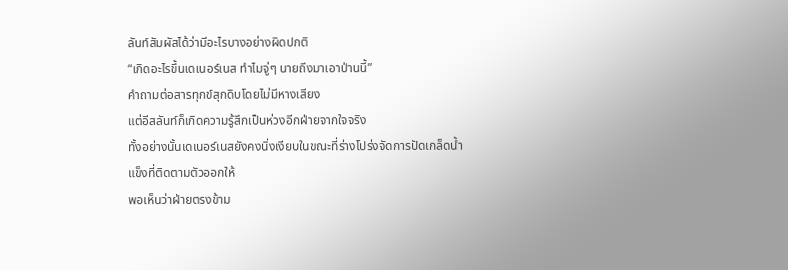ลันท์สัมผัสได้ว่ามีอะไรบางอย่างผิดปกติ
“เกิดอะไรขึ้นเดเนอร์เนส ทำไมจู่ๆ นายถึงมาเอาป่านนี้”
คำถามต่อสารทุกข์สุกดิบโดยไม่มีหางเสียง
แต่อีสลันท์ก็เกิดความรู้สึกเป็นห่วงอีกฝ่ายจากใจจริง
ทั้งอย่างนั้นเดเนอร์เนสยังคงนิ่งเงียบในขณะที่ร่างโปร่งจัดการปัดเกล็ดน้ำ
แข็งที่ติดตามตัวออกให้
พอเห็นว่าฝ่ายตรงข้าม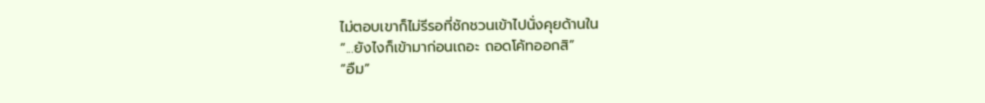ไม่ตอบเขาก็ไม่รีรอที่ชักชวนเข้าไปนั่งคุยด้านใน
“...ยังไงก็เข้ามาก่อนเถอะ ถอดโค้ทออกสิ”
“อืม”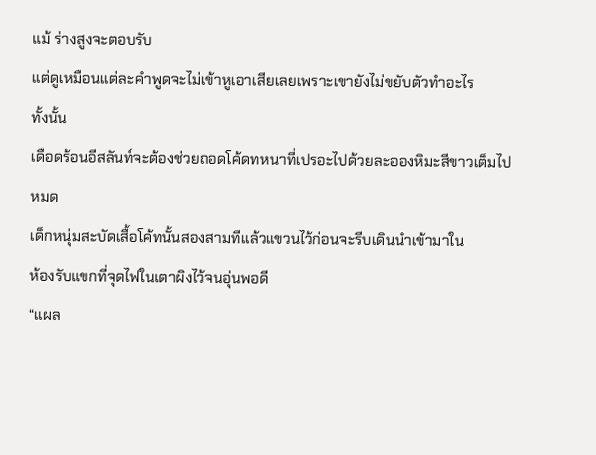แม้ ร่างสูงจะตอบรับ
แต่ดูเหมือนแต่ละคำพูดจะไม่เข้าหูเอาเสียเลยเพราะเขายังไม่ขยับตัวทำอะไร
ทั้งนั้น
เดือดร้อนอีสลันท์จะต้องช่วยถอดโค้ดทหนาที่เปรอะไปด้วยละอองหิมะสีขาวเต็มไป
หมด
เด็กหนุ่มสะบัดเสื้อโค้ทนั้นสองสามทีแล้วแขวนไว้ก่อนจะรีบเดินนำเข้ามาใน
ห้องรับแขกที่จุดไฟในเตาผิงไว้จนอุ่นพอดี
“แผล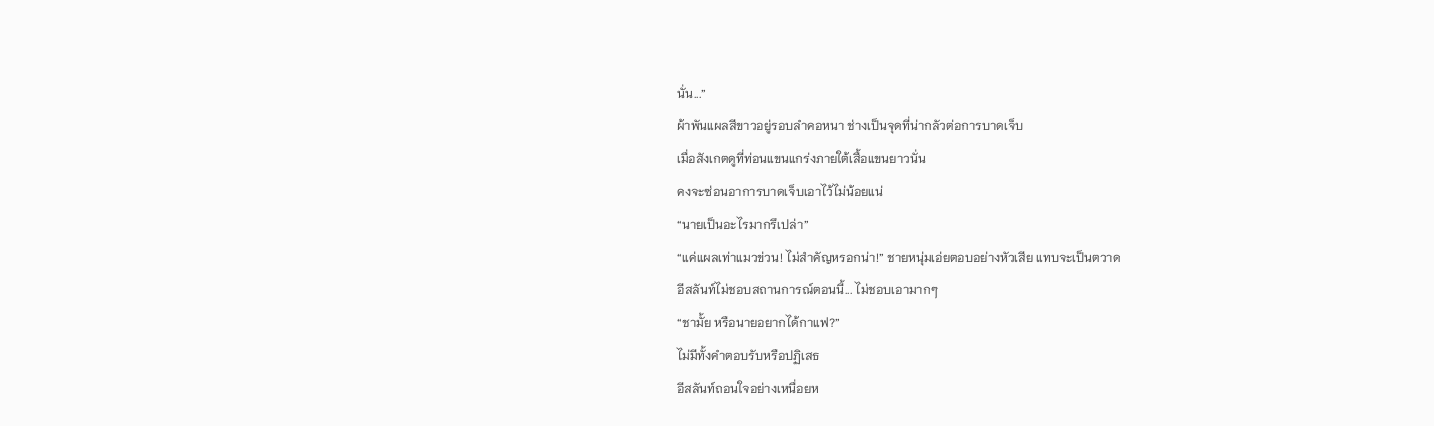นั่น...”
ผ้าพันแผลสีขาวอยู่รอบลำคอหนา ช่างเป็นจุดที่น่ากลัวต่อการบาดเจ็บ
เมื่อสังเกตดูที่ท่อนแขนแกร่งภายใต้เสื้อแขนยาวนั่น
คงจะซ่อนอาการบาดเจ็บเอาไว้ไม่น้อยแน่
“นายเป็นอะไรมากรึเปล่า”
“แค่แผลเท่าแมวข่วน! ไม่สำคัญหรอกน่า!” ชายหนุ่มเอ่ยตอบอย่างหัวเสีย แทบจะเป็นตวาด
อีสลันท์ไม่ชอบสถานการณ์ตอนนี้... ไม่ชอบเอามากๆ
“ชามั้ย หรือนายอยากได้กาแฟ?”
ไม่มีทั้งคำตอบรับหรือปฏิเสธ
อีสลันท์ถอนใจอย่างเหนื่อยห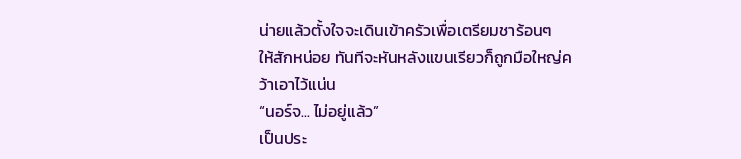น่ายแล้วตั้งใจจะเดินเข้าครัวเพื่อเตรียมชาร้อนๆ
ให้สักหน่อย ทันทีจะหันหลังแขนเรียวก็ถูกมือใหญ่คว้าเอาไว้แน่น
“นอร์จ... ไม่อยู่แล้ว”
เป็นประ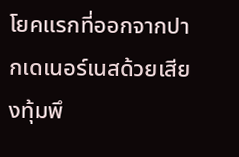โยคแรกที่ออกจากปากเดเนอร์เนสด้วยเสียงทุ้มพึ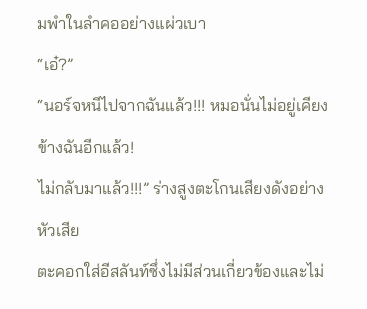มพำในลำคออย่างแผ่วเบา
“เอ๋?”
“นอร์จหนีไปจากฉันแล้ว!!! หมอนั่นไม่อยู่เคียงข้างฉันอีกแล้ว!
ไม่กลับมาแล้ว!!!” ร่างสูงตะโกนเสียงดังอย่างหัวเสีย
ตะคอกใส่อีสลันท์ซึ่งไม่มีส่วนเกี่ยวข้องและไม่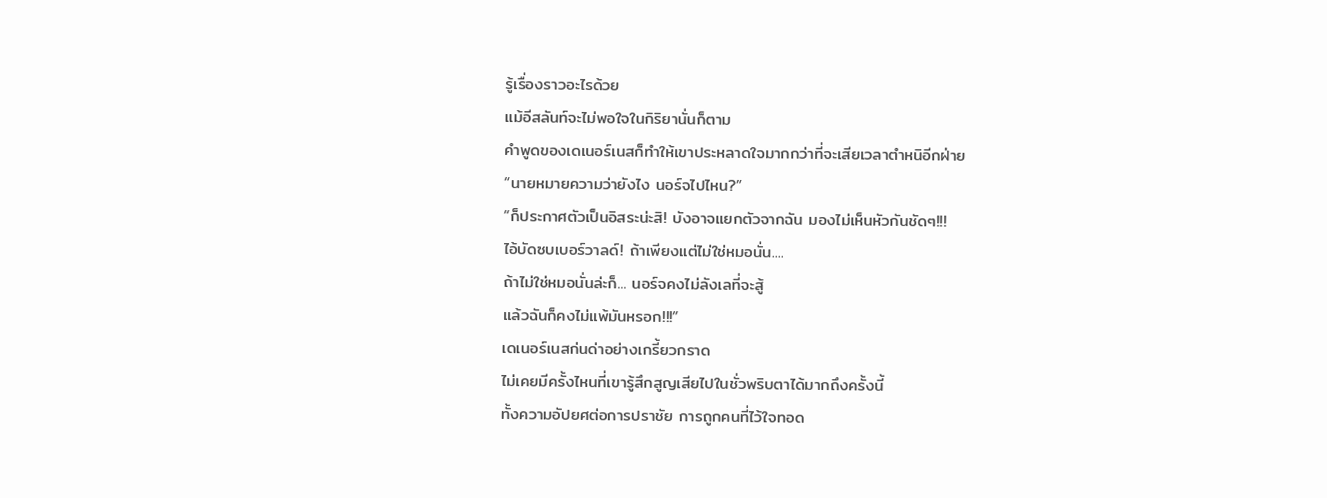รู้เรื่องราวอะไรด้วย
แม้อีสลันท์จะไม่พอใจในกิริยานั่นก็ตาม
คำพูดของเดเนอร์เนสก็ทำให้เขาประหลาดใจมากกว่าที่จะเสียเวลาตำหนิอีกฝ่าย
“นายหมายความว่ายังไง นอร์จไปไหน?”
“ก็ประกาศตัวเป็นอิสระน่ะสิ! บังอาจแยกตัวจากฉัน มองไม่เห็นหัวกันชัดๆ!!!
ไอ้บัดซบเบอร์วาลด์! ถ้าเพียงแต่ไม่ใช่หมอนั่น....
ถ้าไม่ใช่หมอนั่นล่ะก็... นอร์จคงไม่ลังเลที่จะสู้
แล้วฉันก็คงไม่แพ้มันหรอก!!!”
เดเนอร์เนสก่นด่าอย่างเกรี้ยวกราด
ไม่เคยมีครั้งไหนที่เขารู้สึกสูญเสียไปในชั่วพริบตาได้มากถึงครั้งนี้
ทั้งความอัปยศต่อการปราชัย การถูกคนที่ไว้ใจทอด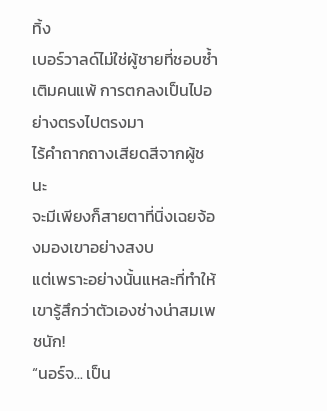ทิ้ง
เบอร์วาลด์ไม่ใช่ผู้ชายที่ชอบซ้ำเติมคนแพ้ การตกลงเป็นไปอย่างตรงไปตรงมา
ไร้คำถากถางเสียดสีจากผู้ชนะ
จะมีเพียงก็สายตาที่นิ่งเฉยจ้องมองเขาอย่างสงบ
แต่เพราะอย่างนั้นแหละที่ทำให้เขารู้สึกว่าตัวเองช่างน่าสมเพชนัก!
“นอร์จ... เป็น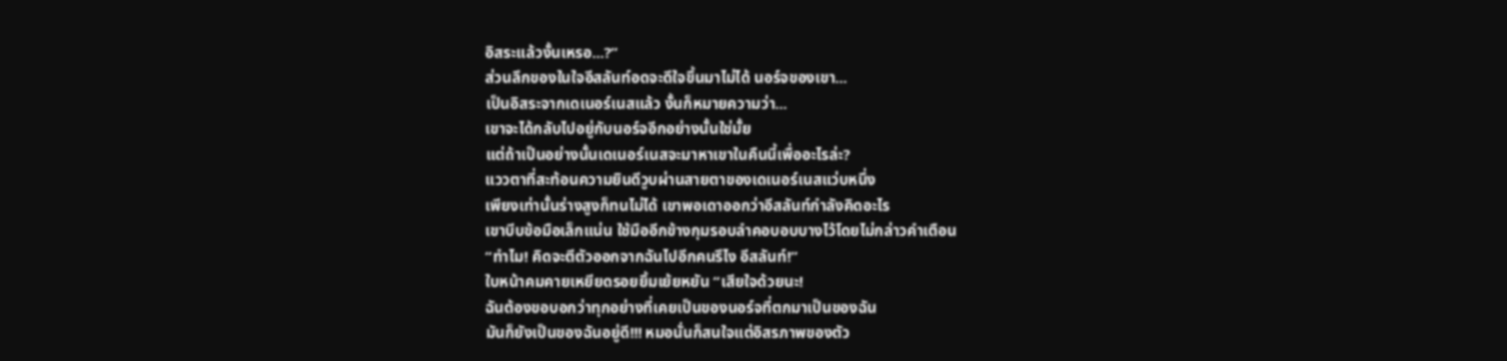อิสระแล้วงั้นเหรอ...?”
ส่วนลึกของในใจอีสลันท์อดจะดีใจขึ้นมาไม่ได้ นอร์จของเขา...
เป็นอิสระจากเดเนอร์เนสแล้ว งั้นก็หมายความว่า...
เขาจะได้กลับไปอยู่กับนอร์จอีกอย่างนั้นใช่มั้ย
แต่ถ้าเป็นอย่างนั้นเดเนอร์เนสจะมาหาเขาในคืนนี้เพื่ออะไรล่ะ?
แววตาที่สะท้อนความยินดีวูบผ่านสายตาของเดเนอร์เนสแว่บหนึ่ง
เพียงเท่านั้นร่างสูงก็ทนไม่ได้ เขาพอเดาออกว่าอีสลันท์กำลังคิดอะไร
เขาบีบข้อมือเล็กแน่น ใช้มืออีกข้างกุมรอบลำคอบอบบางไว้โดยไม่กล่าวคำเตือน
“ทำไม! คิดจะตีตัวออกจากฉันไปอีกคนรึไง อีสลันท์!”
ใบหน้าคมคายเหยียดรอยยิ้มเย้ยหยัน “เสียใจด้วยนะ!
ฉันต้องขอบอกว่าทุกอย่างที่เคยเป็นของนอร์จที่ตกมาเป็นของฉัน
มันก็ยังเป็นของฉันอยู่ดี!!! หมอนั่นก็สนใจแต่อิสรภาพของตัว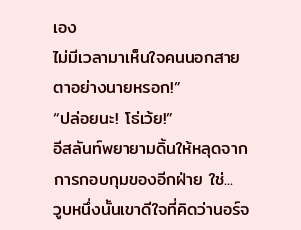เอง
ไม่มีเวลามาเห็นใจคนนอกสายตาอย่างนายหรอก!”
“ปล่อยนะ! โธ่เว้ย!”
อีสลันท์พยายามดิ้นให้หลุดจากการกอบกุมของอีกฝ่าย ใช่...
วูบหนึ่งนั้นเขาดีใจที่คิดว่านอร์จ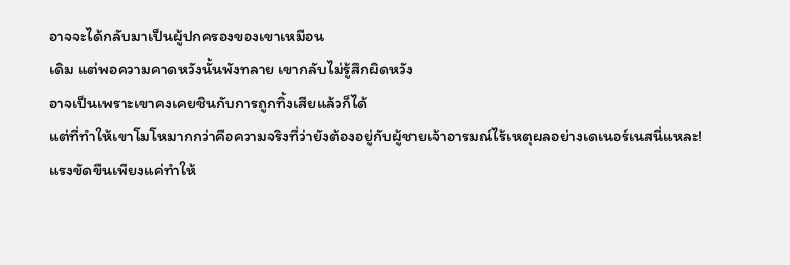อาจจะได้กลับมาเป็นผู้ปกครองของเขาเหมือน
เดิม แต่พอความคาดหวังนั้นพังทลาย เขากลับไม่รู้สึกผิดหวัง
อาจเป็นเพราะเขาคงเคยชินกับการถูกทิ้งเสียแล้วก็ได้
แต่ที่ทำให้เขาโมโหมากกว่าคือความจริงที่ว่ายังต้องอยู่กับผู้ชายเจ้าอารมณ์ไร้เหตุผลอย่างเดเนอร์เนสนี่แหละ!
แรงขัดขืนเพียงแค่ทำให้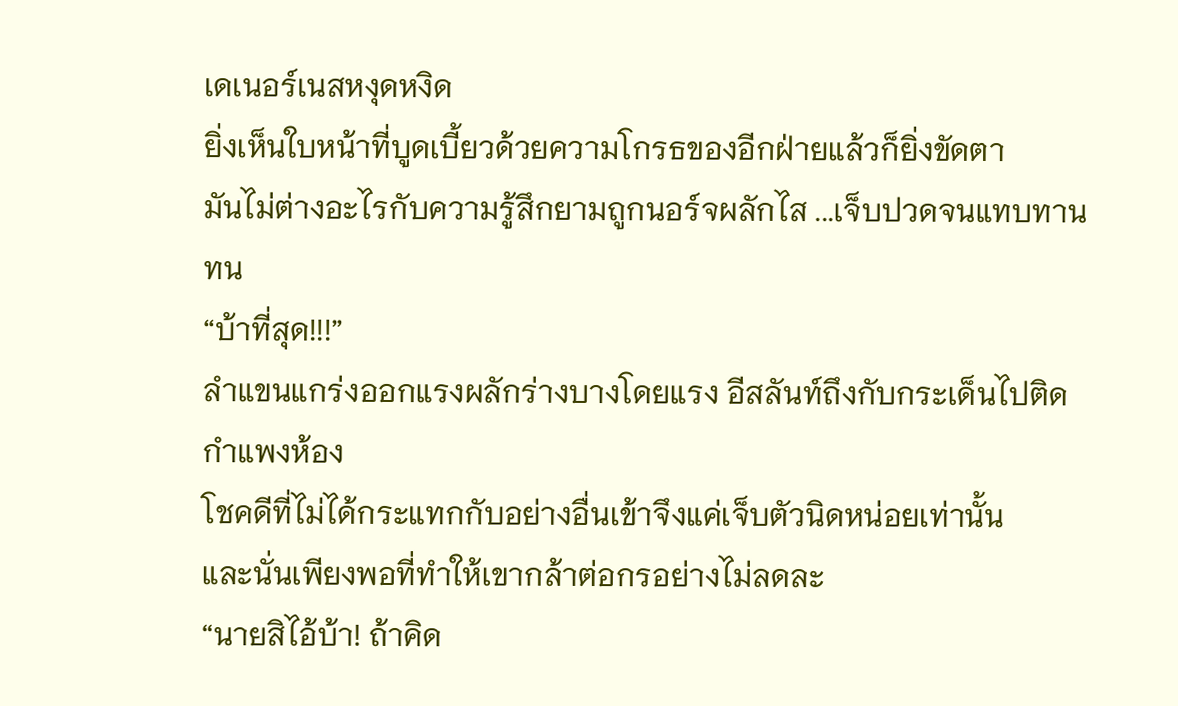เดเนอร์เนสหงุดหงิด
ยิ่งเห็นใบหน้าที่บูดเบี้ยวด้วยความโกรธของอีกฝ่ายแล้วก็ยิ่งขัดตา
มันไม่ต่างอะไรกับความรู้สึกยามถูกนอร์จผลักไส ...เจ็บปวดจนแทบทานทน
“บ้าที่สุด!!!”
ลำแขนแกร่งออกแรงผลักร่างบางโดยแรง อีสลันท์ถึงกับกระเด็นไปติดกำแพงห้อง
โชคดีที่ไม่ได้กระแทกกับอย่างอื่นเข้าจึงแค่เจ็บตัวนิดหน่อยเท่านั้น
และนั่นเพียงพอที่ทำให้เขากล้าต่อกรอย่างไม่ลดละ
“นายสิไอ้บ้า! ถ้าคิด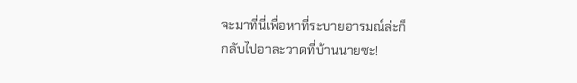จะมาที่นี่เพื่อหาที่ระบายอารมณ์ล่ะก็
กลับไปอาละวาดที่บ้านนายซะ!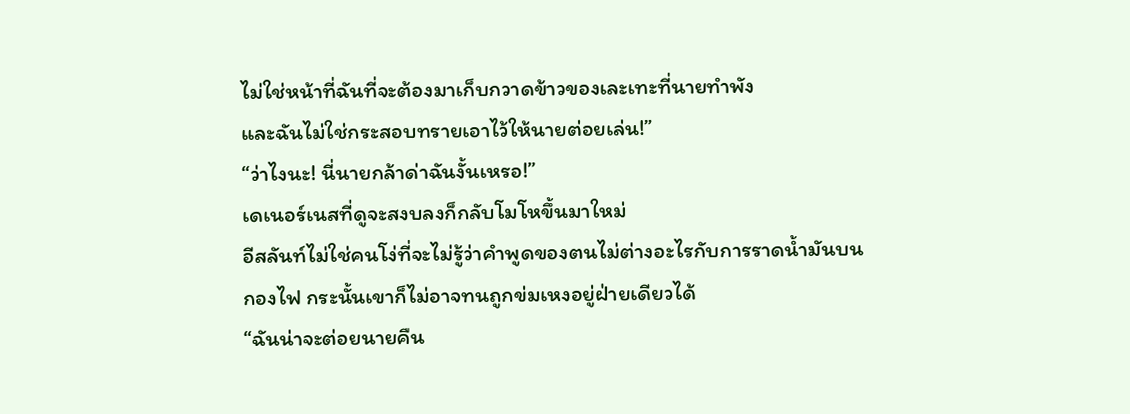ไม่ใช่หน้าที่ฉันที่จะต้องมาเก็บกวาดข้าวของเละเทะที่นายทำพัง
และฉันไม่ใช่กระสอบทรายเอาไว้ให้นายต่อยเล่น!”
“ว่าไงนะ! นี่นายกล้าด่าฉันงั้นเหรอ!”
เดเนอร์เนสที่ดูจะสงบลงก็กลับโมโหขึ้นมาใหม่
อีสลันท์ไม่ใช่คนโง่ที่จะไม่รู้ว่าคำพูดของตนไม่ต่างอะไรกับการราดน้ำมันบน
กองไฟ กระนั้นเขาก็ไม่อาจทนถูกข่มเหงอยู่ฝ่ายเดียวได้
“ฉันน่าจะต่อยนายคืน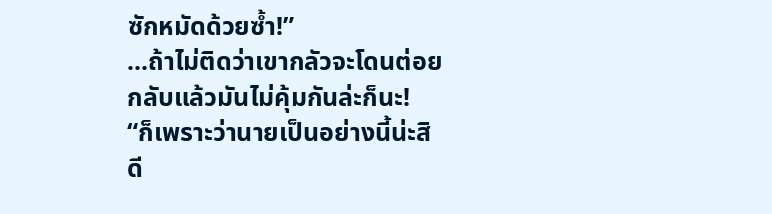ซักหมัดด้วยซ้ำ!”
...ถ้าไม่ติดว่าเขากลัวจะโดนต่อยกลับแล้วมันไม่คุ้มกันล่ะก็นะ!
“ก็เพราะว่านายเป็นอย่างนี้น่ะสิ ดี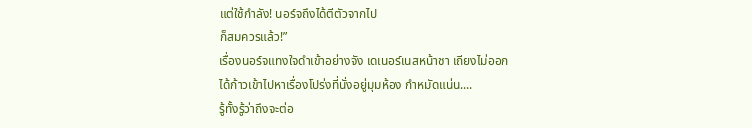แต่ใช้กำลัง! นอร์จถึงได้ตีตัวจากไป
ก็สมควรแล้ว!”
เรื่องนอร์จแทงใจดำเข้าอย่างจัง เดเนอร์เนสหน้าชา เถียงไม่ออก
ได้ก้าวเข้าไปหาเรื่องโปร่งที่นั่งอยู่มุมห้อง กำหมัดแน่น....
รู้ทั้งรู้ว่าถึงจะต่อ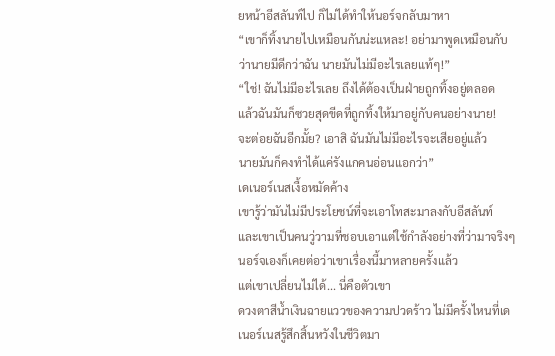ยหน้าอีสลันท์ไป ก็ไม่ได้ทำให้นอร์จกลับมาหา
“เขาก็ทิ้งนายไปเหมือนกันน่ะแหละ! อย่ามาพูดเหมือนกับว่านายมีดีกว่าฉัน นายมันไม่มีอะไรเลยแท้ๆ!”
“ใช่! ฉันไม่มีอะไรเลย ถึงได้ต้องเป็นฝ่ายถูกทิ้งอยู่ตลอด
แล้วฉันมันก็ซวยสุดขีดที่ถูกทิ้งให้มาอยู่กับคนอย่างนาย!
จะต่อยฉันอีกมั้ย? เอาสิ ฉันมันไม่มีอะไรจะเสียอยู่แล้ว
นายมันก็คงทำได้แค่รังแกคนอ่อนแอกว่า”
เดเนอร์เนสเงื้อหมัดค้าง
เขารู้ว่ามันไม่มีประโยชน์ที่จะเอาโทสะมาลงกับอีสลันท์
และเขาเป็นคนวู่วามที่ชอบเอาแต่ใช้กำลังอย่างที่ว่ามาจริงๆ
นอร์จเองก็เคยต่อว่าเขาเรื่องนี้มาหลายครั้งแล้ว
แต่เขาเปลี่ยนไม่ได้... นี่คือตัวเขา
ดวงตาสีน้ำเงินฉายแววของความปวดร้าว ไม่มีครั้งไหนที่เดเนอร์เนสรู้สึกสิ้นหวังในชีวิตมา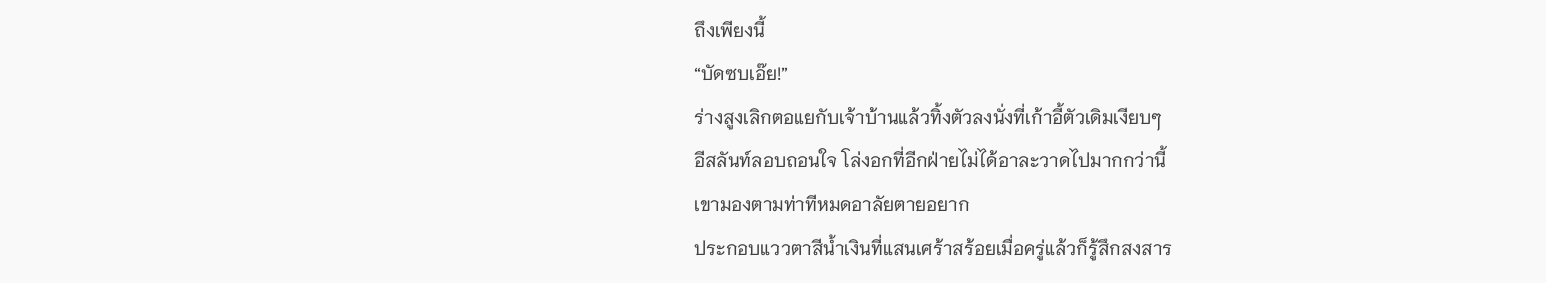ถึงเพียงนี้
“บัดซบเอ๊ย!”
ร่างสูงเลิกตอแยกับเจ้าบ้านแล้วทิ้งตัวลงนั่งที่เก้าอี้ตัวเดิมเงียบๆ
อีสลันท์ลอบถอนใจ โล่งอกที่อีกฝ่ายไม่ได้อาละวาดไปมากกว่านี้
เขามองตามท่าทีหมดอาลัยตายอยาก
ประกอบแววตาสีน้ำเงินที่แสนเศร้าสร้อยเมื่อครู่แล้วก็รู้สึกสงสาร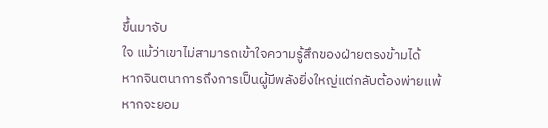ขึ้นมาจับ
ใจ แม้ว่าเขาไม่สามารถเข้าใจความรู้สึกของฝ่ายตรงข้ามได้
หากจินตนาการถึงการเป็นผู้มีพลังยิ่งใหญ่แต่กลับต้องพ่ายแพ้
หากจะยอม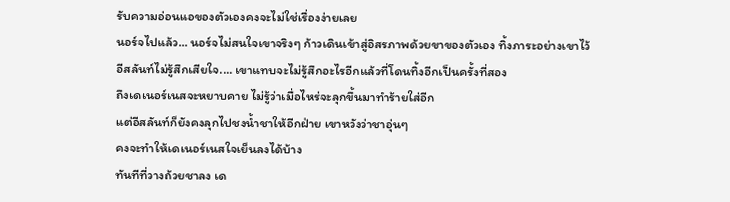รับความอ่อนแอของตัวเองคงจะไม่ใช่เรื่องง่ายเลย
นอร์จไปแล้ว... นอร์จไม่สนใจเขาจริงๆ ก้าวเดินเข้าสู่อิสรภาพด้วยขาของตัวเอง ทิ้งภาระอย่างเขาไว้
อีสลันท์ไม่รู้สึกเสียใจ.... เขาแทบจะไม่รู้สึกอะไรอีกแล้วที่โดนทิ้งอีกเป็นครั้งที่สอง
ถึงเดเนอร์เนสจะหยาบคาย ไม่รู้ว่าเมื่อไหร่จะลุกขึ้นมาทำร้ายใส่อีก
แต่อีสลันท์ก็ยังคงลุกไปชงน้ำชาให้อีกฝ่าย เขาหวังว่าชาอุ่นๆ
คงจะทำให้เดเนอร์เนสใจเย็นลงได้บ้าง
ทันทีที่วางถ้วยชาลง เด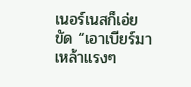เนอร์เนสก็เอ่ยขัด “เอาเบียร์มา เหล้าแรงๆ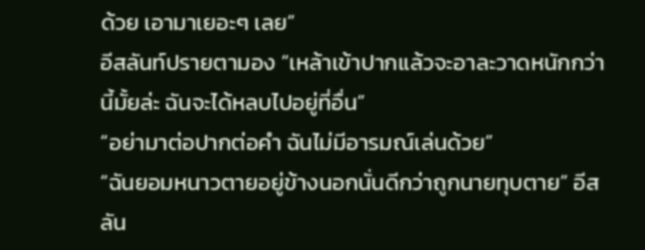ด้วย เอามาเยอะๆ เลย”
อีสลันท์ปรายตามอง “เหล้าเข้าปากแล้วจะอาละวาดหนักกว่านี้มั้ยล่ะ ฉันจะได้หลบไปอยู่ที่อื่น”
“อย่ามาต่อปากต่อคำ ฉันไม่มีอารมณ์เล่นด้วย”
“ฉันยอมหนาวตายอยู่ข้างนอกนั่นดีกว่าถูกนายทุบตาย” อีสลัน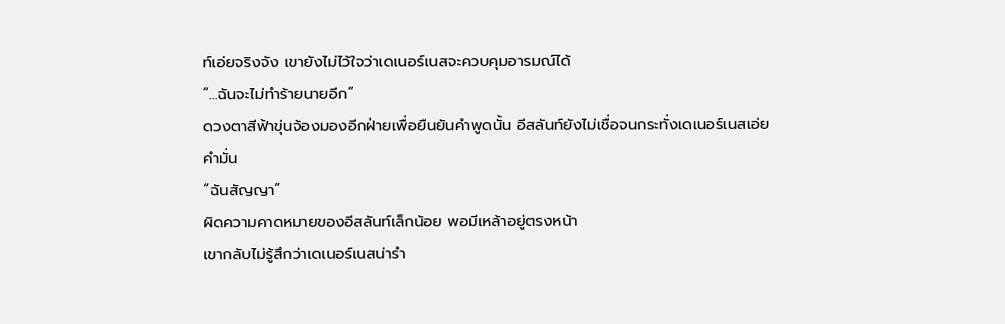ท์เอ่ยจริงจัง เขายังไม่ไว้ใจว่าเดเนอร์เนสจะควบคุมอารมณ์ได้
“...ฉันจะไม่ทำร้ายนายอีก”
ดวงตาสีฟ้าขุ่นจ้องมองอีกฝ่ายเพื่อยืนยันคำพูดนั้น อีสลันท์ยังไม่เชื่อจนกระทั่งเดเนอร์เนสเอ่ยคำมั่น
“ฉันสัญญา”
ผิดความคาดหมายของอีสลันท์เล็กน้อย พอมีเหล้าอยู่ตรงหน้า
เขากลับไม่รู้สึกว่าเดเนอร์เนสน่ารำ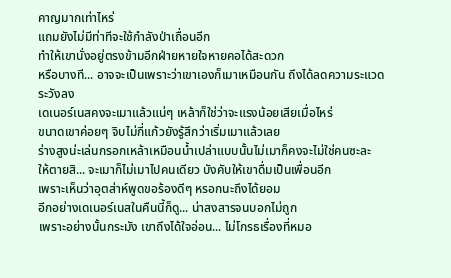คาญมากเท่าไหร่
แถมยังไม่มีท่าทีจะใช้กำลังป่าเถื่อนอีก
ทำให้เขานั่งอยู่ตรงข้ามอีกฝ่ายหายใจหายคอได้สะดวก
หรือบางที... อาจจะเป็นเพราะว่าเขาเองก็เมาเหมือนกัน ถึงได้ลดความระแวดระวังลง
เดเนอร์เนสคงจะเมาแล้วแน่ๆ เหล้าก็ใช่ว่าจะแรงน้อยเสียเมื่อไหร่
ขนาดเขาค่อยๆ จิบไม่กี่แก้วยังรู้สึกว่าเริ่มเมาแล้วเลย
ร่างสูงน่ะเล่นกรอกเหล้าเหมือนน้ำเปล่าแบบนั้นไม่เมาก็คงจะไม่ใช่คนซะละ
ให้ตายสิ... จะเมาก็ไม่เมาไปคนเดียว บังคับให้เขาดื่มเป็นเพื่อนอีก
เพราะเห็นว่าอุตส่าห์พูดขอร้องดีๆ หรอกนะถึงได้ยอม
อีกอย่างเดเนอร์เนสในคืนนี้ก็ดู... น่าสงสารจนบอกไม่ถูก
เพราะอย่างนั้นกระมัง เขาถึงได้ใจอ่อน... ไม่โกรธเรื่องที่หมอ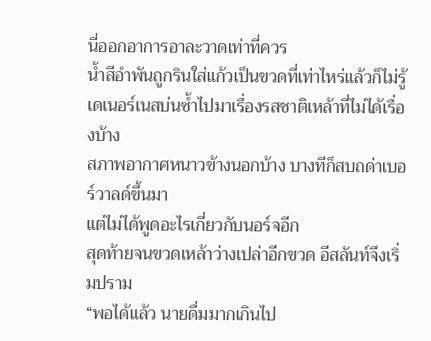นี่ออกอาการอาละวาดเท่าที่ควร
น้ำสีอำพันถูกรินใส่แก้วเป็นขวดที่เท่าไหร่แล้วก็ไม่รู้
เดเนอร์เนสบ่นซ้ำไปมาเรื่องรสชาติเหล้าที่ไม่ได้เรื่องบ้าง
สภาพอากาศหนาวข้างนอกบ้าง บางทีก็สบถด่าเบอร์วาลด์ขึ้นมา
แต่ไม่ได้พูดอะไรเกี่ยวกับนอร์จอีก
สุดท้ายจนขวดเหล้าว่างเปล่าอีกขวด อีสลันท์จึงเริ่มปราม
“พอได้แล้ว นายดื่มมากเกินไป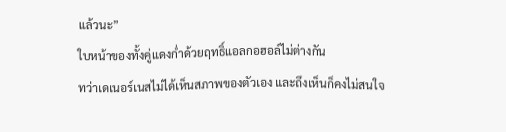แล้วนะ”
ใบหน้าของทั้งคู่แดงก่ำด้วยฤทธิ์แอลกอฮอล์ไม่ต่างกัน
ทว่าเดเนอร์เนสไม่ได้เห็นสภาพของตัวเอง และถึงเห็นก็คงไม่สนใจ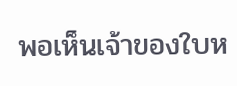พอเห็นเจ้าของใบห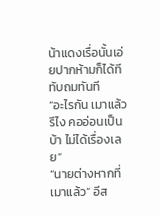น้าแดงเรื่อนั้นเอ่ยปากห้ามก็ได้ทีทับถมทันที
“อะไรกัน เมาแล้วรึไง คออ่อนเป็นบ้า ไม่ได้เรื่องเลย”
“นายต่างหากที่เมาแล้ว” อีส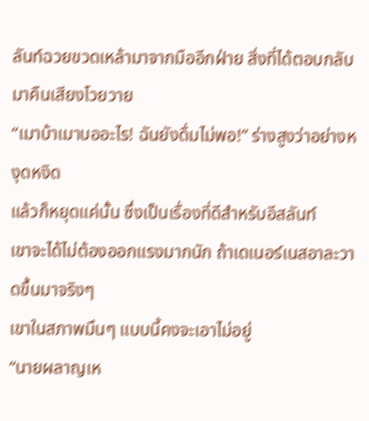ลันท์ฉวยขวดเหล้ามาจากมืออีกฝ่าย สิ่งที่ได้ตอบกลับมาคืนเสียงโวยวาย
“เมาบ้าเมาบออะไร! ฉันยังดื่มไม่พอ!” ร่างสูงว่าอย่างหงุดหงิด
แล้วก็หยุดแค่นั้น ซึ่งเป็นเรื่องที่ดีสำหรับอีสลันท์
เขาจะได้ไม่ต้องออกแรงมากนัก ถ้าเดเนอร์เนสอาละวาดขึ้นมาจริงๆ
เขาในสภาพมึนๆ แบบนี้คงจะเอาไม่อยู่
“นายผลาญเห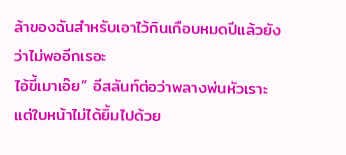ล้าของฉันสำหรับเอาไว้กินเกือบหมดปีแล้วยังว่าไม่พออีกเรอะ
ไอ้ขี้เมาเอ๊ย” อีสลันท์ต่อว่าพลางพ่นหัวเราะ แต่ใบหน้าไม่ได้ยิ้มไปด้วย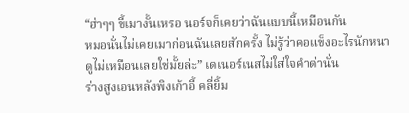“ฮ่าๆๆ ขี้เมางั้นเหรอ นอร์จก็เคยว่าฉันแบบนี้เหมือนกัน
หมอนั่นไม่เคยเมาก่อนฉันเลยสักครั้ง ไม่รู้ว่าคอแข็งอะไรนักหนา
ดูไม่เหมือนเลยใช่มั้ยล่ะ” เดเนอร์เนสไม่ใส่ใจคำด่านั่น
ร่างสูงเอนหลังพิงเก้าอี้ คลี่ยิ้ม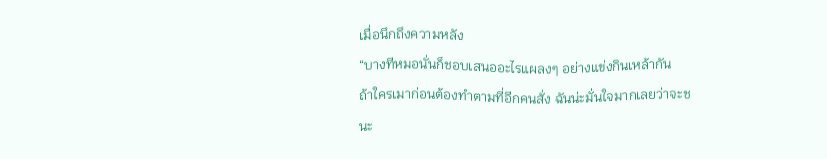เมื่อนึกถึงความหลัง
“บางทีหมอนั่นก็ชอบเสนออะไรแผลงๆ อย่างแข่งกินเหล้ากัน
ถ้าใครเมาก่อนต้องทำตามที่อีกคนสั่ง ฉันน่ะมั่นใจมากเลยว่าจะชนะ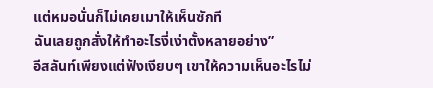แต่หมอนั่นก็ไม่เคยเมาให้เห็นซักที
ฉันเลยถูกสั่งให้ทำอะไรงี่เง่าตั้งหลายอย่าง”
อีสลันท์เพียงแต่ฟังเงียบๆ เขาให้ความเห็นอะไรไม่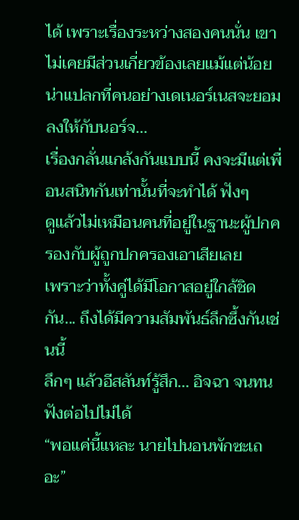ได้ เพราะเรื่องระหว่างสองคนนั่น เขาไม่เคยมีส่วนเกี่ยวข้องเลยแม้แต่น้อย
น่าแปลกที่คนอย่างเดเนอร์เนสจะยอมลงให้กับนอร์จ...
เรื่องกลั่นแกล้งกันแบบนี้ คงจะมีแต่เพื่อนสนิทกันเท่านั้นที่จะทำได้ ฟังๆ
ดูแล้วไม่เหมือนคนที่อยู่ในฐานะผู้ปกครองกับผู้ถูกปกครองเอาเสียเลย
เพราะว่าทั้งคู่ได้มีโอกาสอยู่ใกล้ชิดกัน... ถึงได้มีความสัมพันธ์ลึกซึ้งกันเช่นนี้
ลึกๆ แล้วอีสลันท์รู้สึก... อิจฉา จนทนฟังต่อไปไม่ได้
“พอแค่นี้แหละ นายไปนอนพักซะเถอะ”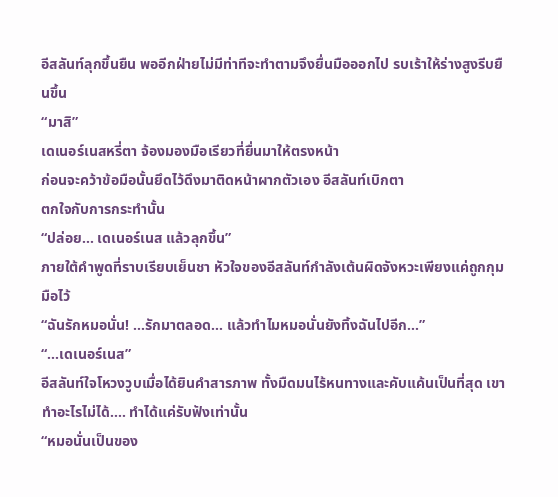อีสลันท์ลุกขึ้นยืน พออีกฝ่ายไม่มีท่าทีจะทำตามจึงยื่นมือออกไป รบเร้าให้ร่างสูงรีบยืนขึ้น
“มาสิ”
เดเนอร์เนสหรี่ตา จ้องมองมือเรียวที่ยื่นมาให้ตรงหน้า
ก่อนจะคว้าข้อมือนั้นยึดไว้ดึงมาติดหน้าผากตัวเอง อีสลันท์เบิกตา
ตกใจกับการกระทำนั้น
“ปล่อย... เดเนอร์เนส แล้วลุกขึ้น”
ภายใต้คำพูดที่ราบเรียบเย็นชา หัวใจของอีสลันท์กำลังเต้นผิดจังหวะเพียงแค่ถูกกุมมือไว้
“ฉันรักหมอนั่น! ...รักมาตลอด... แล้วทำไมหมอนั่นยังทิ้งฉันไปอีก...”
“...เดเนอร์เนส”
อีสลันท์ใจโหวงวูบเมื่อได้ยินคำสารภาพ ทั้งมืดมนไร้หนทางและคับแค้นเป็นที่สุด เขาทำอะไรไม่ได้.... ทำได้แค่รับฟังเท่านั้น
“หมอนั่นเป็นของ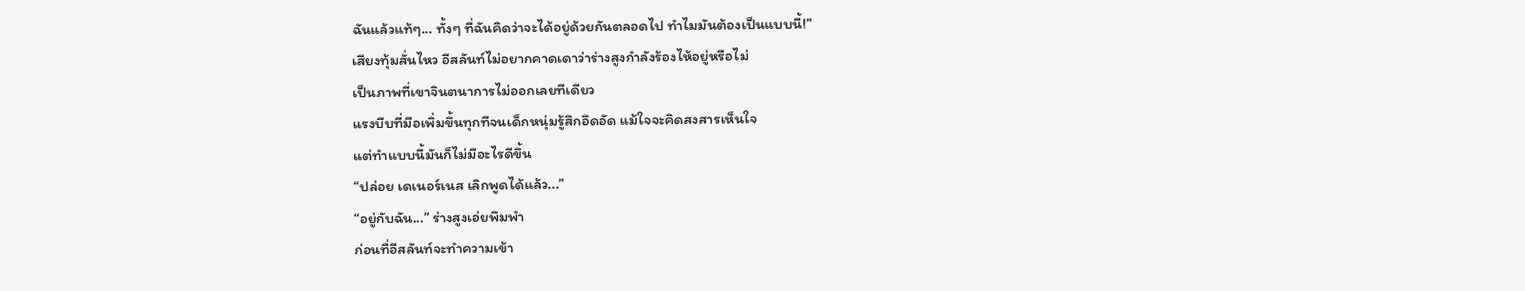ฉันแล้วแท้ๆ... ทั้งๆ ที่ฉันคิดว่าจะได้อยู่ด้วยกันตลอดไป ทำไมมันต้องเป็นแบบนี้!”
เสียงทุ้มสั่นไหว อีสลันท์ไม่อยากคาดเดาว่าร่างสูงกำลังร้องไห้อยู่หรือไม่
เป็นภาพที่เขาจินตนาการไม่ออกเลยทีเดียว
แรงบีบที่มือเพิ่มขึ้นทุกทีจนเด็กหนุ่มรู้สึกอึดอัด แม้ใจจะคิดสงสารเห็นใจ
แต่ทำแบบนี้มันก็ไม่มีอะไรดีขึ้น
“ปล่อย เดเนอร์เนส เลิกพูดได้แล้ว...”
“อยู่กับฉัน...” ร่างสูงเอ่ยพึมพำ
ก่อนที่อีสลันท์จะทำความเข้า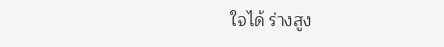ใจได้ ร่างสูง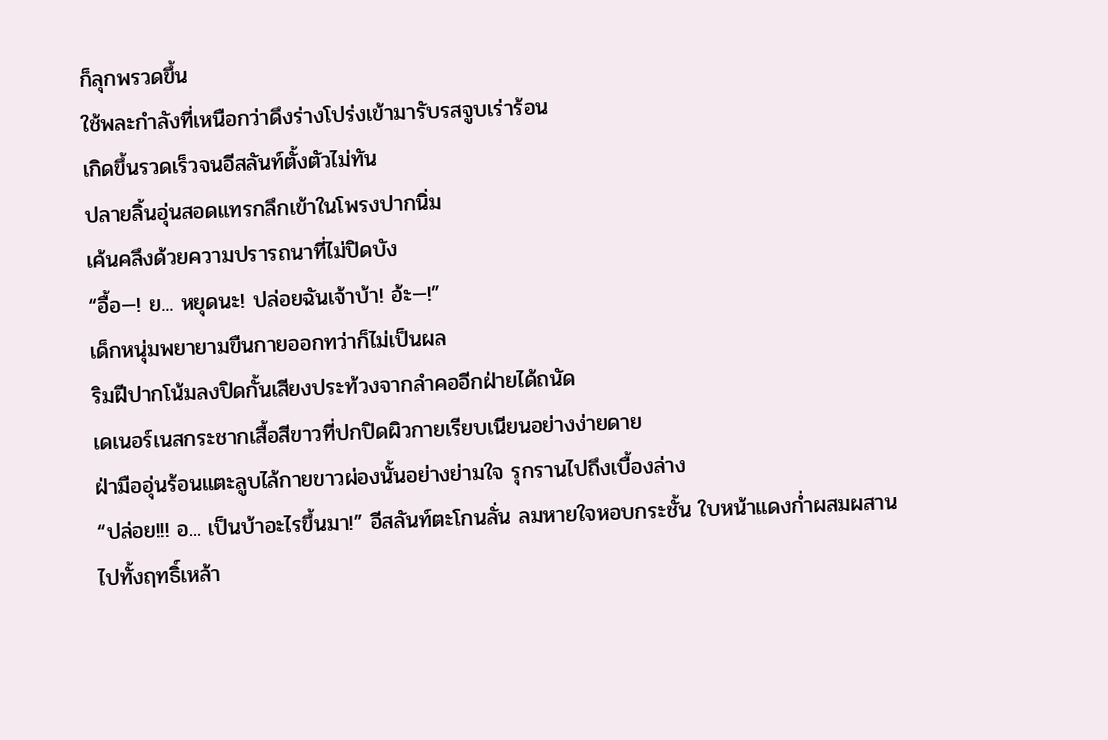ก็ลุกพรวดขึ้น
ใช้พละกำลังที่เหนือกว่าดึงร่างโปร่งเข้ามารับรสจูบเร่าร้อน
เกิดขึ้นรวดเร็วจนอีสลันท์ตั้งตัวไม่ทัน
ปลายลิ้นอุ่นสอดแทรกลึกเข้าในโพรงปากนิ่ม
เค้นคลึงด้วยความปรารถนาที่ไม่ปิดบัง
“อื้อ—! ย... หยุดนะ! ปล่อยฉันเจ้าบ้า! อ้ะ—!”
เด็กหนุ่มพยายามขืนกายออกทว่าก็ไม่เป็นผล
ริมฝีปากโน้มลงปิดกั้นเสียงประท้วงจากลำคออีกฝ่ายได้ถนัด
เดเนอร์เนสกระชากเสื้อสีขาวที่ปกปิดผิวกายเรียบเนียนอย่างง่ายดาย
ฝ่ามืออุ่นร้อนแตะลูบไล้กายขาวผ่องนั้นอย่างย่ามใจ รุกรานไปถึงเบื้องล่าง
“ปล่อย!!! อ... เป็นบ้าอะไรขึ้นมา!” อีสลันท์ตะโกนลั่น ลมหายใจหอบกระชั้น ใบหน้าแดงก่ำผสมผสานไปทั้งฤทธิ์เหล้า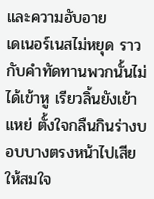และความอับอาย
เดเนอร์เนสไม่หยุด ราวกับคำทัดทานพวกนั้นไม่ได้เข้าหู เรียวลิ้นยังเย้าแหย่ ตั้งใจกลืนกินร่างบอบบางตรงหน้าไปเสียให้สมใจ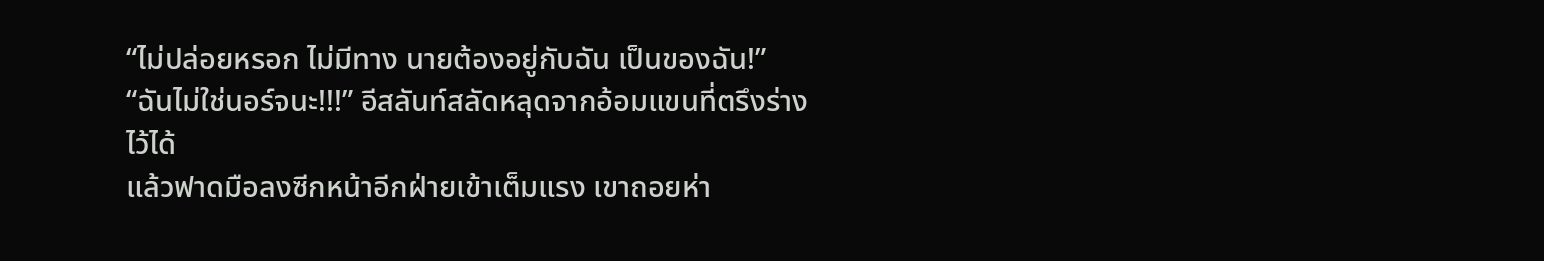“ไม่ปล่อยหรอก ไม่มีทาง นายต้องอยู่กับฉัน เป็นของฉัน!”
“ฉันไม่ใช่นอร์จนะ!!!” อีสลันท์สลัดหลุดจากอ้อมแขนที่ตรึงร่างไว้ได้
แล้วฟาดมือลงซีกหน้าอีกฝ่ายเข้าเต็มแรง เขาถอยห่า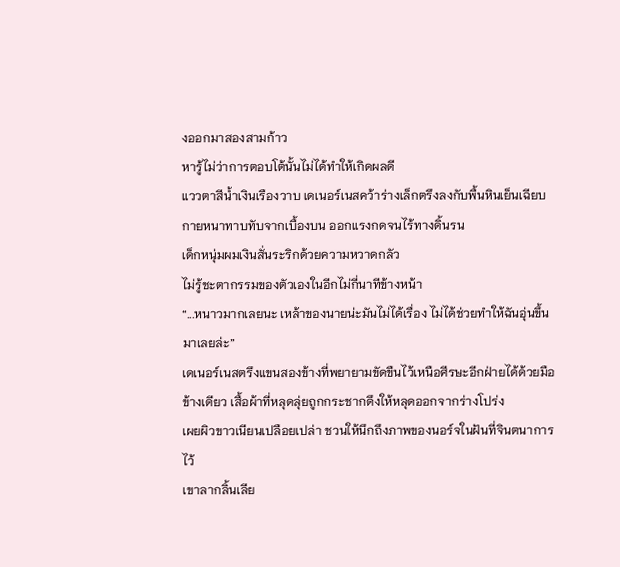งออกมาสองสามก้าว
หารู้ไม่ว่าการตอบโต้นั้นไม่ได้ทำให้เกิดผลดี
แววตาสีน้ำเงินเรืองวาบ เดเนอร์เนสคว้าร่างเล็กตรึงลงกับพื้นหินเย็นเฉียบ
กายหนาทาบทับจากเบื้องบน ออกแรงกดจนไร้ทางดิ้นรน
เด็กหนุ่มผมเงินสั่นระริกด้วยความหวาดกลัว
ไม่รู้ชะตากรรมของตัวเองในอีกไม่กี่นาทีข้างหน้า
“...หนาวมากเลยนะ เหล้าของนายน่ะมันไม่ได้เรื่อง ไม่ได้ช่วยทำให้ฉันอุ่นขึ้นมาเลยล่ะ”
เดเนอร์เนสตรึงแขนสองข้างที่พยายามขัดขืนไว้เหนือศีรษะอีกฝ่ายได้ด้วยมือ
ข้างเดียว เสื้อผ้าที่หลุดลุ่ยถูกกระชากดึงให้หลุดออกจากร่างโปร่ง
เผยผิวขาวเนียนเปลือยเปล่า ชวนให้นึกถึงภาพของนอร์จในฝันที่จินตนาการไว้
เขาลากลิ้นเลีย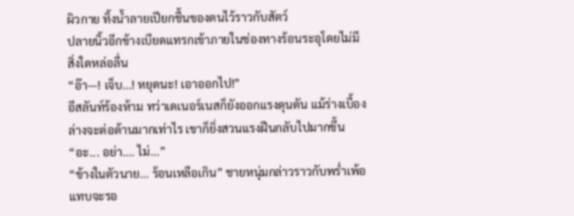ผิวกาย ทิ้งน้ำลายเปียกชื้นของตนไว้ราวกับสัตว์
ปลายนิ้วอีกข้างเบียดแทรกเข้าภายในช่องทางร้อนระอุโดยไม่มีสิ่งใดหล่อลื่น
“อ๊า—! เจ็บ...! หยุดนะ! เอาออกไป!”
อีสลันท์ร้องห้าม ทว่าเดเนอร์เนสก็ยังออกแรงดุนดัน แม้ร่างเบื้องล่างจะต่อต้านมากเท่าไร เขาก็ยิ่งสวนแรงฝืนกลับไปมากขึ้น
“อะ... อย่า.... ไม่...”
“ข้างในตัวนาย... ร้อนเหลือเกิน” ชายหนุ่มกล่าวราวกับพร่ำเพ้อ
แทบจะรอ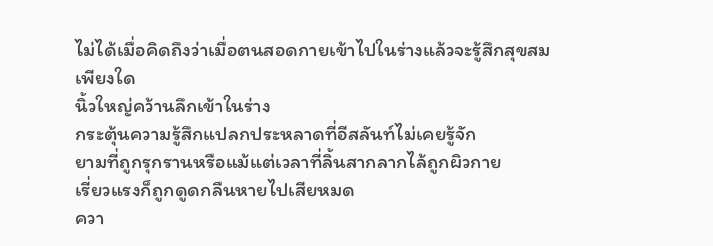ไม่ได้เมื่อคิดถึงว่าเมื่อตนสอดกายเข้าไปในร่างแล้วจะรู้สึกสุขสม
เพียงใด
นิ้วใหญ่คว้านลึกเข้าในร่าง
กระตุ้นความรู้สึกแปลกประหลาดที่อีสลันท์ไม่เคยรู้จัก
ยามที่ถูกรุกรานหรือแม้แต่เวลาที่ลิ้นสากลากไล้ถูกผิวกาย
เรี่ยวแรงก็ถูกดูดกลืนหายไปเสียหมด
ควา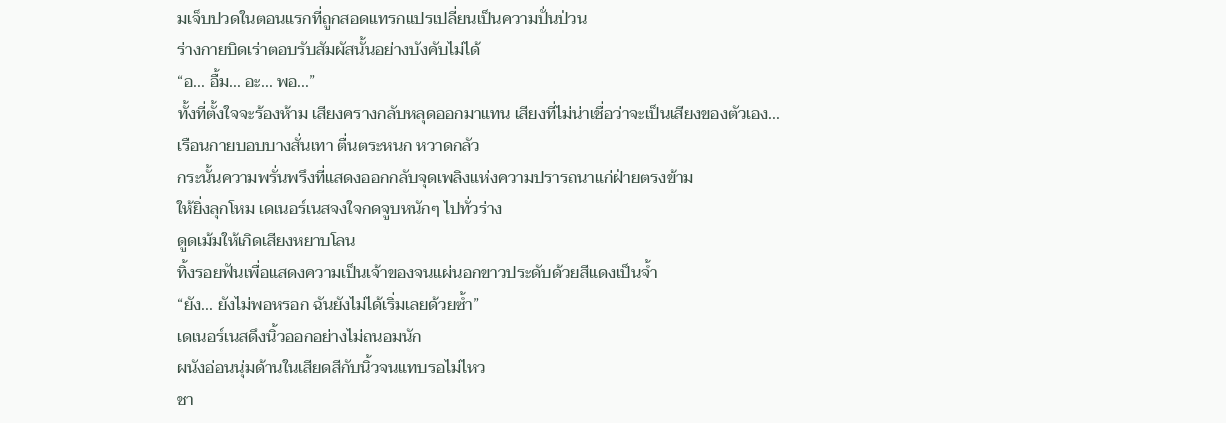มเจ็บปวดในตอนแรกที่ถูกสอดแทรกแปรเปลี่ยนเป็นความปั่นป่วน
ร่างกายบิดเร่าตอบรับสัมผัสนั้นอย่างบังคับไม่ได้
“อ... อื้ม... อะ... พอ...”
ทั้งที่ตั้งใจจะร้องห้าม เสียงครางกลับหลุดออกมาแทน เสียงที่ไม่น่าเชื่อว่าจะเป็นเสียงของตัวเอง...
เรือนกายบอบบางสั่นเทา ตื่นตระหนก หวาดกลัว
กระนั้นความพรั่นพรึงที่แสดงออกกลับจุดเพลิงแห่งความปรารถนาแก่ฝ่ายตรงข้าม
ให้ยิ่งลุกโหม เดเนอร์เนสจงใจกดจูบหนักๆ ไปทั่วร่าง
ดูดเม้มให้เกิดเสียงหยาบโลน
ทิ้งรอยฟันเพื่อแสดงความเป็นเจ้าของจนแผ่นอกขาวประดับด้วยสีแดงเป็นจ้ำ
“ยัง... ยังไม่พอหรอก ฉันยังไม่ได้เริ่มเลยด้วยซ้ำ”
เดเนอร์เนสดึงนิ้วออกอย่างไม่ถนอมนัก
ผนังอ่อนนุ่มด้านในเสียดสีกับนิ้วจนแทบรอไม่ไหว
ชา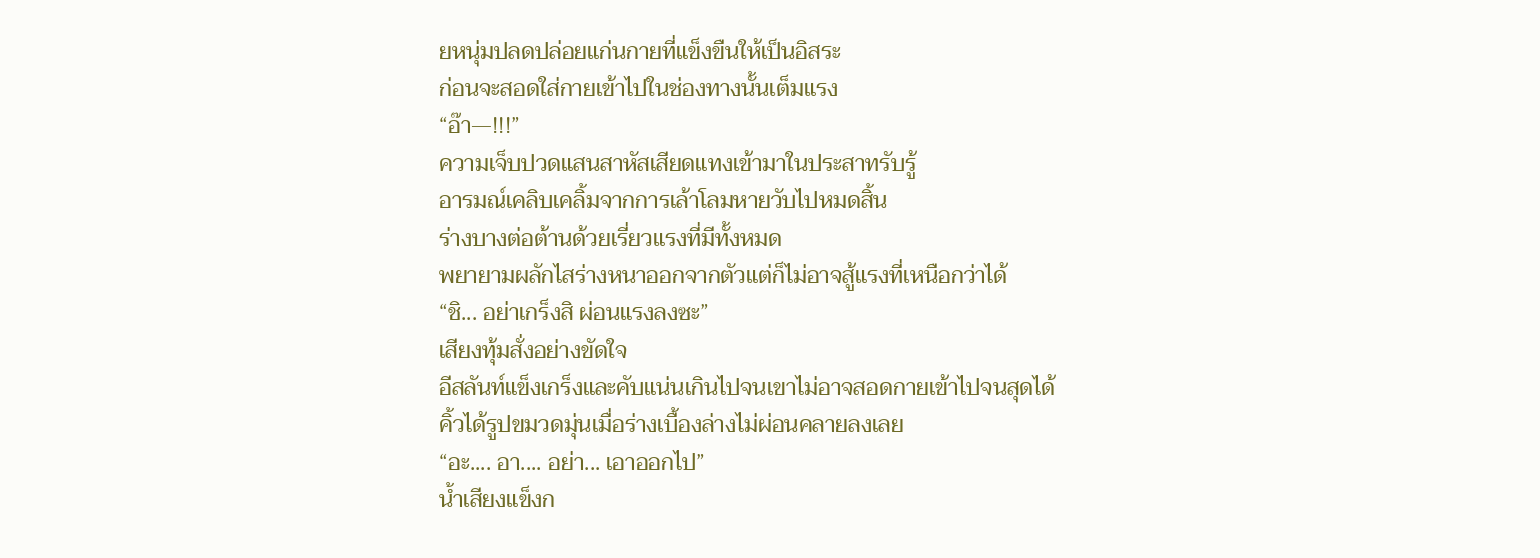ยหนุ่มปลดปล่อยแก่นกายที่แข็งขืนให้เป็นอิสระ
ก่อนจะสอดใส่กายเข้าไปในช่องทางนั้นเต็มแรง
“อ๊า—!!!”
ความเจ็บปวดแสนสาหัสเสียดแทงเข้ามาในประสาทรับรู้
อารมณ์เคลิบเคลิ้มจากการเล้าโลมหายวับไปหมดสิ้น
ร่างบางต่อต้านด้วยเรี่ยวแรงที่มีทั้งหมด
พยายามผลักไสร่างหนาออกจากตัวแต่ก็ไม่อาจสู้แรงที่เหนือกว่าได้
“ชิ... อย่าเกร็งสิ ผ่อนแรงลงซะ”
เสียงทุ้มสั่งอย่างขัดใจ
อีสลันท์แข็งเกร็งและคับแน่นเกินไปจนเขาไม่อาจสอดกายเข้าไปจนสุดได้
คิ้วได้รูปขมวดมุ่นเมื่อร่างเบื้องล่างไม่ผ่อนคลายลงเลย
“อะ.... อา.... อย่า... เอาออกไป”
น้ำเสียงแข็งก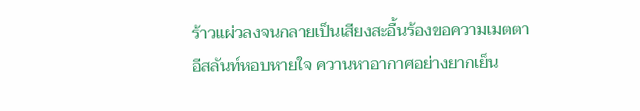ร้าวแผ่วลงจนกลายเป็นเสียงสะอื้นร้องขอความเมตตา
อีสลันท์หอบหายใจ ควานหาอากาศอย่างยากเย็น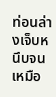ท่อนล่างเจ็บหนึบจนเหมือ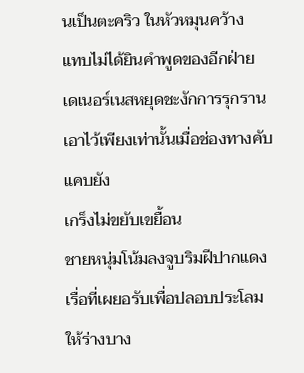นเป็นตะคริว ในหัวหมุนคว้าง
แทบไม่ได้ยินคำพูดของอีกฝ่าย
เดเนอร์เนสหยุดชะงักการรุกรานเอาไว้เพียงเท่านั้นเมื่อช่องทางคับแคบยัง
เกร็งไม่ขยับเขยื้อน
ชายหนุ่มโน้มลงจูบริมฝีปากแดงเรื่อที่เผยอรับเพื่อปลอบประโลมให้ร่างบาง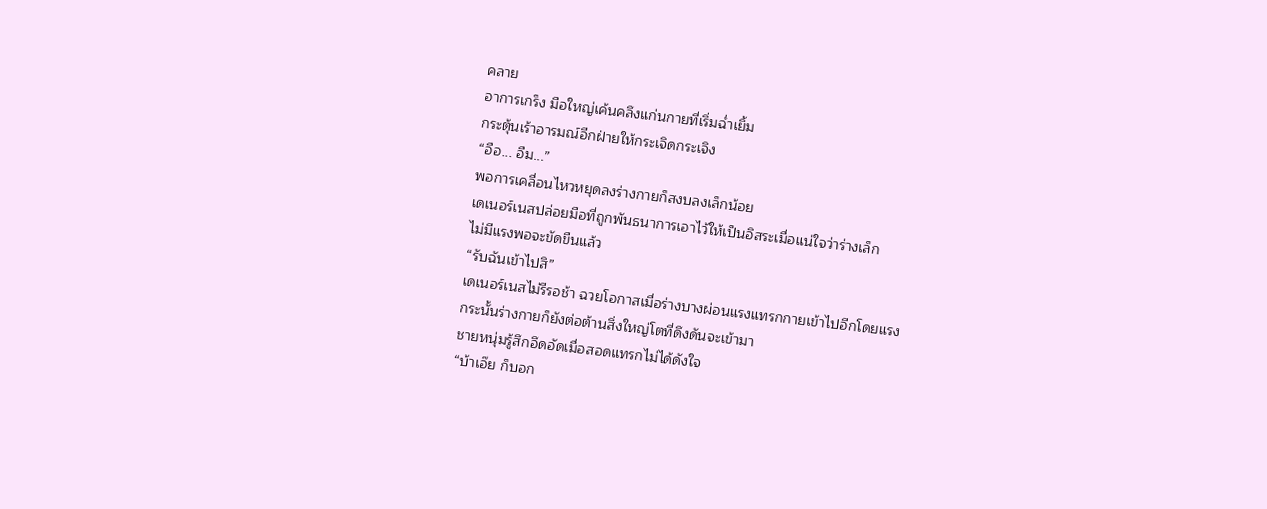คลาย
อาการเกร็ง มือใหญ่เค้นคลึงแก่นกายที่เริ่มฉ่ำเยิ้ม
กระตุ้นเร้าอารมณ์อีกฝ่ายให้กระเจิดกระเจิง
“อือ... อืม...”
พอการเคลื่อนไหวหยุดลงร่างกายก็สงบลงเล็กน้อย
เดเนอร์เนสปล่อยมือที่ถูกพันธนาการเอาไว้ให้เป็นอิสระเมื่อแน่ใจว่าร่างเล็ก
ไม่มีแรงพอจะขัดขืนแล้ว
“รับฉันเข้าไปสิ”
เดเนอร์เนสไม่รีรอช้า ฉวยโอกาสเมื่อร่างบางผ่อนแรงแทรกกายเข้าไปอีกโดยแรง
กระนั้นร่างกายก็ยังต่อต้านสิ่งใหญ่โตที่ดึงดันจะเข้ามา
ชายหนุ่มรู้สึกอึดอัดเมื่อสอดแทรกไม่ได้ดังใจ
“บ้าเอ๊ย ก็บอก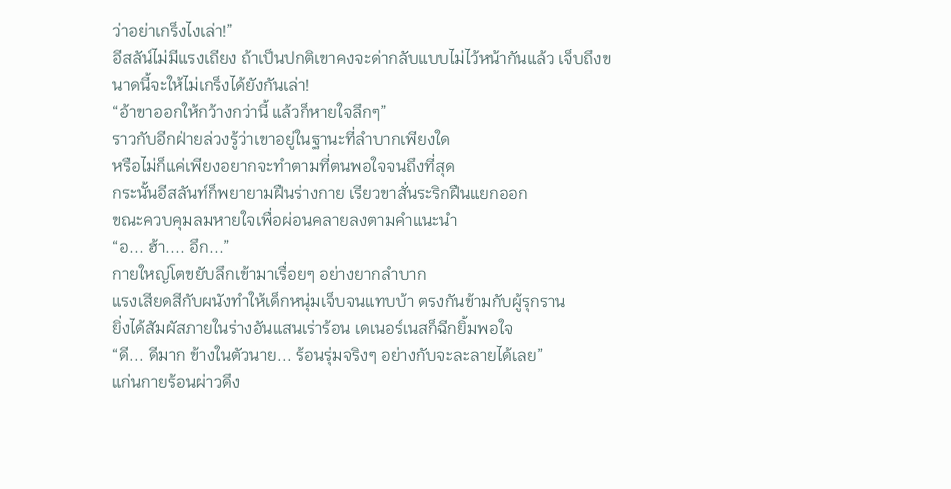ว่าอย่าเกร็งไงเล่า!”
อีสลัน์ไม่มีแรงเถียง ถ้าเป็นปกติเขาคงจะด่ากลับแบบไม่ไว้หน้ากันแล้ว เจ็บถึงขนาดนี้จะให้ไม่เกร็งได้ยังกันเล่า!
“อ้าขาออกให้กว้างกว่านี้ แล้วก็หายใจลึกๆ”
ราวกับอีกฝ่ายล่วงรู้ว่าเขาอยู่ในฐานะที่ลำบากเพียงใด
หรือไม่ก็แค่เพียงอยากจะทำตามที่ตนพอใจจนถึงที่สุด
กระนั้นอีสลันท์ก็พยายามฝืนร่างกาย เรียวขาสั่นระริกฝืนแยกออก
ขณะควบคุมลมหายใจเพื่อผ่อนคลายลงตามคำแนะนำ
“อ... ฮ้า.... อึก...”
กายใหญ่โตขยับลึกเข้ามาเรื่อยๆ อย่างยากลำบาก
แรงเสียดสีกับผนังทำให้เด็กหนุ่มเจ็บจนแทบบ้า ตรงกันข้ามกับผู้รุกราน
ยิ่งได้สัมผัสภายในร่างอันแสนเร่าร้อน เดเนอร์เนสก็ฉีกยิ้มพอใจ
“ดี... ดีมาก ข้างในตัวนาย... ร้อนรุ่มจริงๆ อย่างกับจะละลายได้เลย”
แก่นกายร้อนผ่าวดึง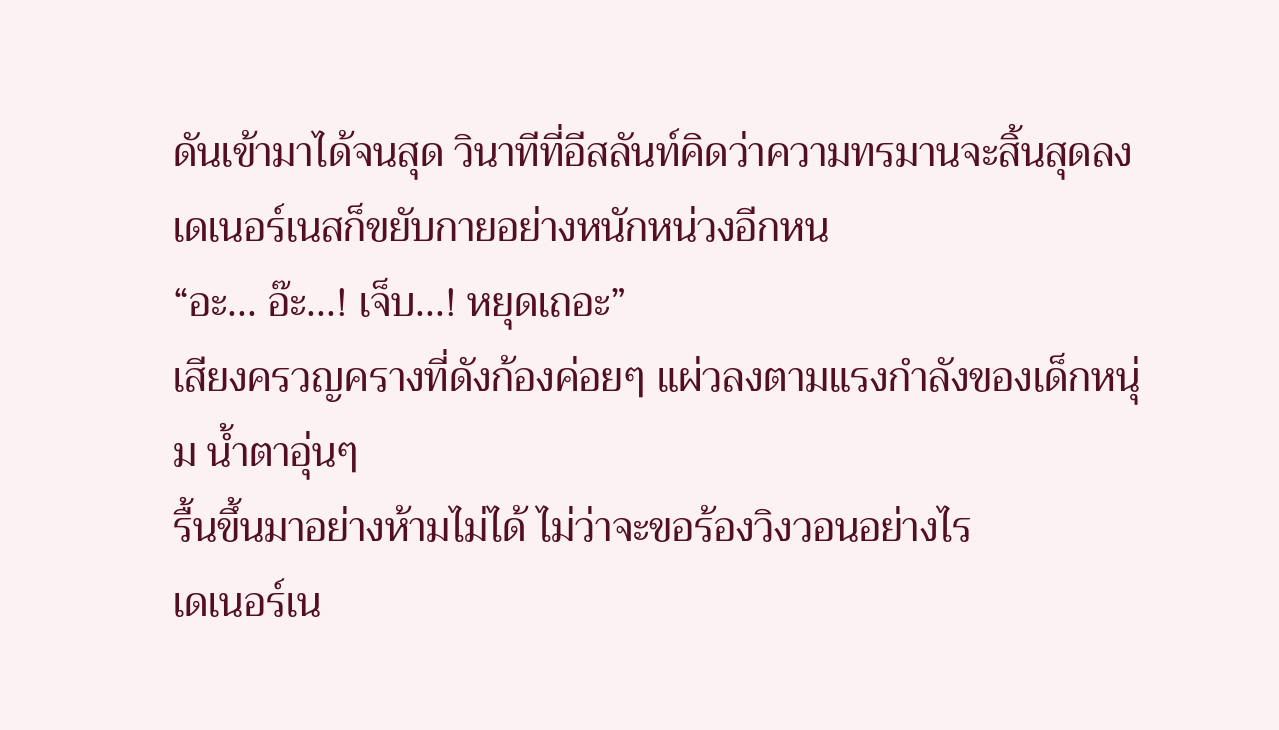ดันเข้ามาได้จนสุด วินาทีที่อีสลันท์คิดว่าความทรมานจะสิ้นสุดลง เดเนอร์เนสก็ขยับกายอย่างหนักหน่วงอีกหน
“อะ... อ๊ะ...! เจ็บ...! หยุดเถอะ”
เสียงครวญครางที่ดังก้องค่อยๆ แผ่วลงตามแรงกำลังของเด็กหนุ่ม น้ำตาอุ่นๆ
รื้นขึ้นมาอย่างห้ามไม่ได้ ไม่ว่าจะขอร้องวิงวอนอย่างไร
เดเนอร์เน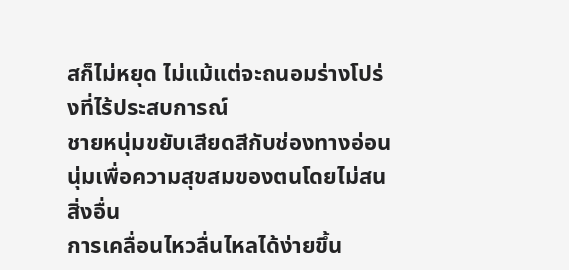สก็ไม่หยุด ไม่แม้แต่จะถนอมร่างโปร่งที่ไร้ประสบการณ์
ชายหนุ่มขยับเสียดสีกับช่องทางอ่อนนุ่มเพื่อความสุขสมของตนโดยไม่สนสิ่งอื่น
การเคลื่อนไหวลื่นไหลได้ง่ายขึ้น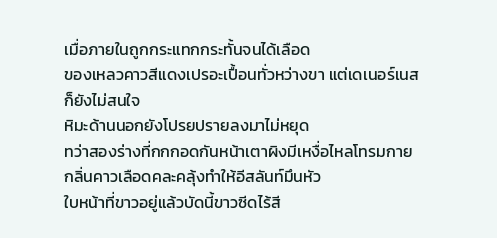เมื่อภายในถูกกระแทกกระทั้นจนได้เลือด
ของเหลวคาวสีแดงเปรอะเปื้อนทั่วหว่างขา แต่เดเนอร์เนสก็ยังไม่สนใจ
หิมะด้านนอกยังโปรยปรายลงมาไม่หยุด
ทว่าสองร่างที่กกกอดกันหน้าเตาผิงมีเหงื่อไหลโทรมกาย
กลิ่นคาวเลือดคละคลุ้งทำให้อีสลันท์มึนหัว
ใบหน้าที่ขาวอยู่แล้วบัดนี้ขาวซีดไร้สี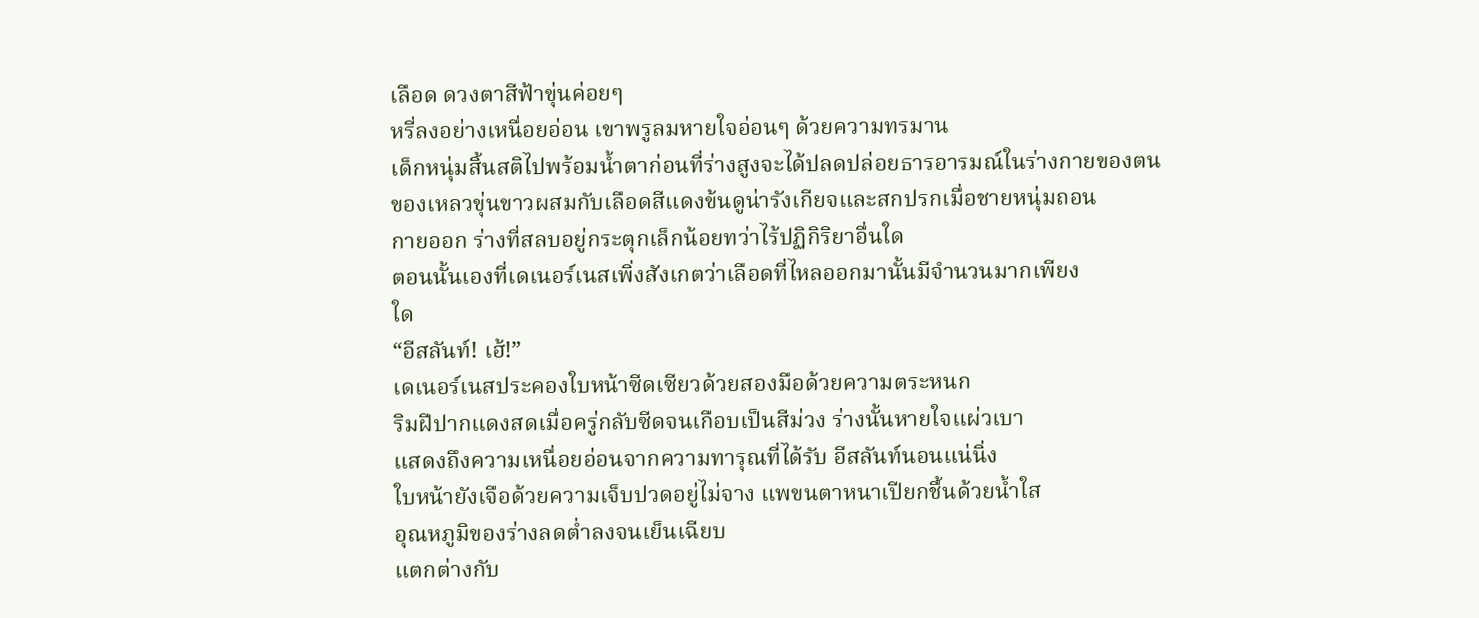เลือด ดวงตาสีฟ้าขุ่นค่อยๆ
หรี่ลงอย่างเหนื่อยอ่อน เขาพรูลมหายใจอ่อนๆ ด้วยความทรมาน
เด็กหนุ่มสิ้นสติไปพร้อมน้ำตาก่อนที่ร่างสูงจะได้ปลดปล่อยธารอารมณ์ในร่างกายของตน
ของเหลวขุ่นขาวผสมกับเลือดสีแดงข้นดูน่ารังเกียจและสกปรกเมื่อชายหนุ่มถอน
กายออก ร่างที่สลบอยู่กระตุกเล็กน้อยทว่าไร้ปฏิกิริยาอื่นใด
ตอนนั้นเองที่เดเนอร์เนสเพิ่งสังเกตว่าเลือดที่ไหลออกมานั้นมีจำนวนมากเพียง
ใด
“อีสลันท์! เฮ้!”
เดเนอร์เนสประคองใบหน้าซีดเซียวด้วยสองมือด้วยความตระหนก
ริมฝีปากแดงสดเมื่อครู่กลับซีดจนเกือบเป็นสีม่วง ร่างนั้นหายใจแผ่วเบา
แสดงถึงความเหนื่อยอ่อนจากความทารุณที่ได้รับ อีสลันท์นอนแน่นิ่ง
ใบหน้ายังเจือด้วยความเจ็บปวดอยู่ไม่จาง แพขนตาหนาเปียกชื้นด้วยน้ำใส
อุณหภูมิของร่างลดต่ำลงจนเย็นเฉียบ
แตกต่างกับ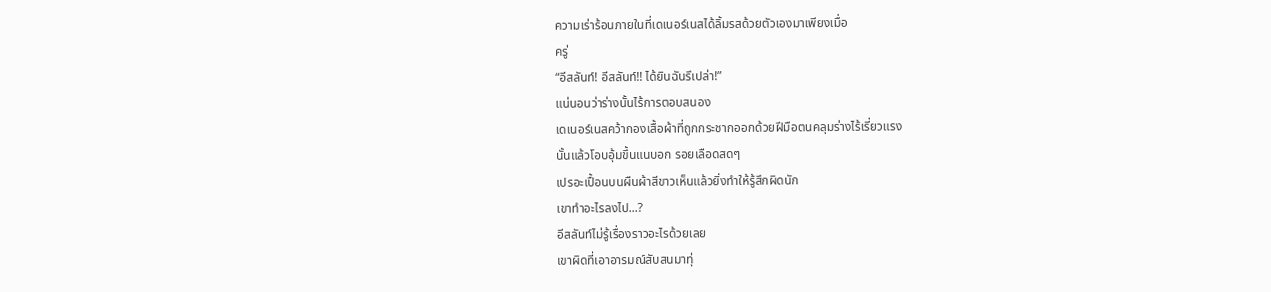ความเร่าร้อนภายในที่เดเนอร์เนสได้ลิ้มรสด้วยตัวเองมาเพียงเมื่อ
ครู่
“อีสลันท์! อีสลันท์!! ได้ยินฉันรึเปล่า!”
แน่นอนว่าร่างนั้นไร้การตอบสนอง
เดเนอร์เนสคว้ากองเสื้อผ้าที่ถูกกระชากออกด้วยฝีมือตนคลุมร่างไร้เรี่ยวแรง
นั้นแล้วโอบอุ้มขึ้นแนบอก รอยเลือดสดๆ
เปรอะเปื้อนบนผืนผ้าสีขาวเห็นแล้วยิ่งทำให้รู้สึกผิดนัก
เขาทำอะไรลงไป...?
อีสลันท์ไม่รู้เรื่องราวอะไรด้วยเลย
เขาผิดที่เอาอารมณ์สับสนมาทุ่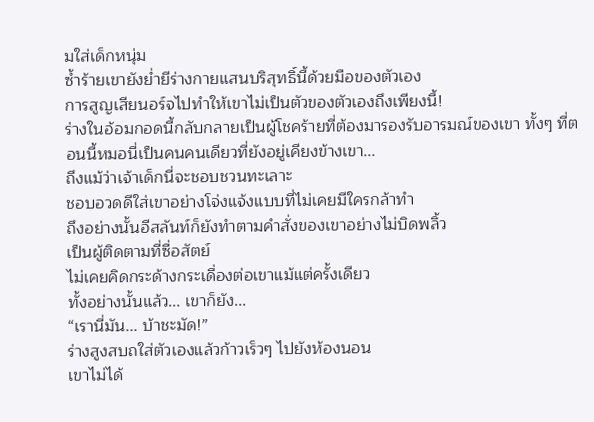มใส่เด็กหนุ่ม
ซ้ำร้ายเขายังย่ำยีร่างกายแสนบริสุทธิ์นี้ด้วยมือของตัวเอง
การสูญเสียนอร์จไปทำให้เขาไม่เป็นตัวของตัวเองถึงเพียงนี้!
ร่างในอ้อมกอดนี้กลับกลายเป็นผู้โชคร้ายที่ต้องมารองรับอารมณ์ของเขา ทั้งๆ ที่ตอนนี้หมอนี่เป็นคนคนเดียวที่ยังอยู่เคียงข้างเขา...
ถึงแม้ว่าเจ้าเด็กนี่จะชอบชวนทะเลาะ
ชอบอวดดีใส่เขาอย่างโจ่งแจ้งแบบที่ไม่เคยมีใครกล้าทำ
ถึงอย่างนั้นอีสลันท์ก็ยังทำตามคำสั่งของเขาอย่างไม่บิดพลิ้ว
เป็นผู้ติดตามที่ซื่อสัตย์
ไม่เคยคิดกระด้างกระเดื่องต่อเขาแม้แต่ครั้งเดียว
ทั้งอย่างนั้นแล้ว... เขาก็ยัง...
“เรานี่มัน... บ้าชะมัด!”
ร่างสูงสบถใส่ตัวเองแล้วก้าวเร็วๆ ไปยังห้องนอน
เขาไม่ได้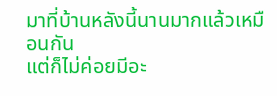มาที่บ้านหลังนี้นานมากแล้วเหมือนกัน
แต่ก็ไม่ค่อยมีอะ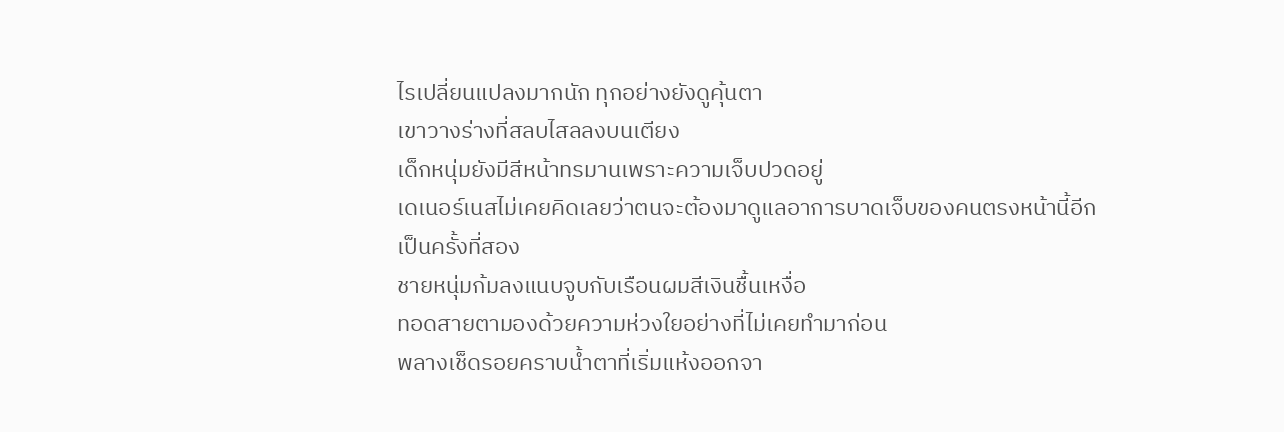ไรเปลี่ยนแปลงมากนัก ทุกอย่างยังดูคุ้นตา
เขาวางร่างที่สลบไสลลงบนเตียง
เด็กหนุ่มยังมีสีหน้าทรมานเพราะความเจ็บปวดอยู่
เดเนอร์เนสไม่เคยคิดเลยว่าตนจะต้องมาดูแลอาการบาดเจ็บของคนตรงหน้านี้อีก
เป็นครั้งที่สอง
ชายหนุ่มก้มลงแนบจูบกับเรือนผมสีเงินชื้นเหงื่อ
ทอดสายตามองด้วยความห่วงใยอย่างที่ไม่เคยทำมาก่อน
พลางเช็ดรอยคราบน้ำตาที่เริ่มแห้งออกจา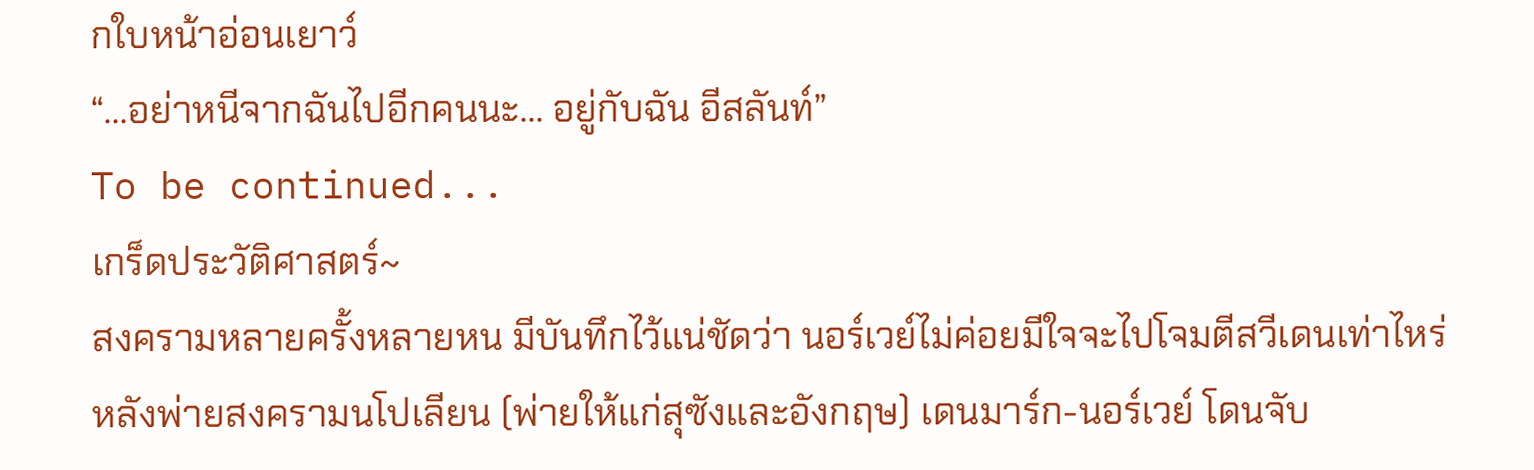กใบหน้าอ่อนเยาว์
“...อย่าหนีจากฉันไปอีกคนนะ... อยู่กับฉัน อีสลันท์”
To be continued...
เกร็ดประวัติศาสตร์~
สงครามหลายครั้งหลายหน มีบันทึกไว้แน่ชัดว่า นอร์เวย์ไม่ค่อยมีใจจะไปโจมตีสวีเดนเท่าไหร่
หลังพ่ายสงครามนโปเลียน (พ่ายให้แก่สุซังและอังกฤษ) เดนมาร์ก-นอร์เวย์ โดนจับ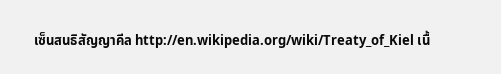เซ็นสนธิสัญญาคีล http://en.wikipedia.org/wiki/Treaty_of_Kiel เนื้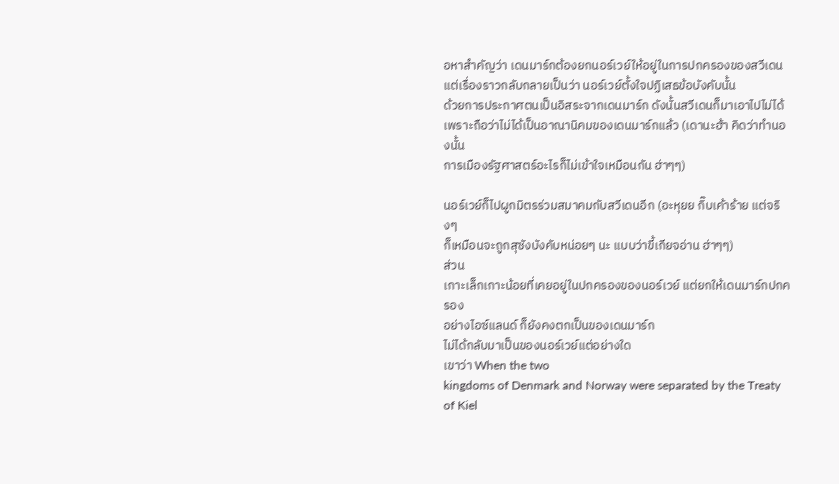อหาสำคัญว่า เดนมาร์กต้องยกนอร์เวย์ให้อยู่ในการปกครองของสวีเดน
แต่เรื่องราวกลับกลายเป็นว่า นอร์เวย์ตั้งใจปฏิเสธข้อบังคับนั้น
ด้วยการประกาศตนเป็นอิสระจากเดนมาร์ก ดังนั้นสวีเดนก็มาเอาไปไม่ได้
เพราะถือว่าไม่ได้เป็นอาณานิคมของเดนมาร์กแล้ว (เดานะฮ้า คิดว่าทำนองนั้น
การเมืองรัฐศาสตร์อะไรก็ไม่เข้าใจเหมือนกัน ฮ่าๆๆ)

นอร์เวย์ก็ไปผูกมิตรร่วมสมาคมกับสวีเดนอีก (อะหุยย กิ๊บเค้าร้าย แต่จริงๆ
ก็เหมือนจะถูกสุซังบังคับหน่อยๆ นะ แบบว่าขี้เกียจอ่าน ฮ่าๆๆ)
ส่วน
เกาะเล็กเกาะน้อยที่เคยอยู่ในปกครองของนอร์เวย์ แต่ยกให้เดนมาร์กปกครอง
อย่างไอซ์แลนด์ ก็ยังคงตกเป็นของเดนมาร์ก
ไม่ได้กลับมาเป็นของนอร์เวย์แต่อย่างใด
เขาว่า When the two
kingdoms of Denmark and Norway were separated by the Treaty of Kiel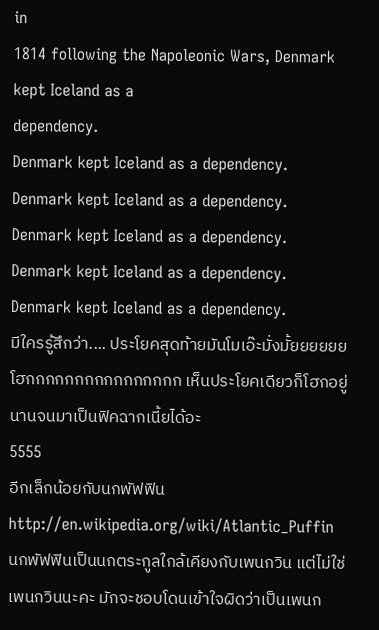in
1814 following the Napoleonic Wars, Denmark kept Iceland as a
dependency.
Denmark kept Iceland as a dependency.
Denmark kept Iceland as a dependency.
Denmark kept Iceland as a dependency.
Denmark kept Iceland as a dependency.
Denmark kept Iceland as a dependency.
มีใครรู้สึกว่า.... ประโยคสุดท้ายมันโมเอ๊ะมั่งมั้ยยยยยย
โฮกกกกกกกกกกกกกกกก เห็นประโยคเดียวก็โฮกอยู่นานจนมาเป็นฟิคฉากเนี้ยได้อะ
5555
อีกเล็กน้อยกับนกพัฟฟิน
http://en.wikipedia.org/wiki/Atlantic_Puffin
นกพัฟฟินเป็นนกตระกูลใกล้เคียงกับเพนกวิน แต่ไม่ใช่เพนกวินนะคะ มักจะชอบโดนเข้าใจผิดว่าเป็นเพนก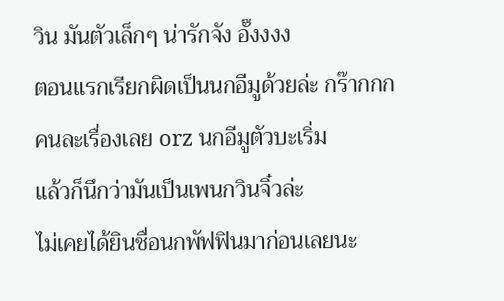วิน มันตัวเล็กๆ น่ารักจัง อั๊งงงง
ตอนแรกเรียกผิดเป็นนกอีมูด้วยล่ะ กร๊ากกก คนละเรื่องเลย orz นกอีมูตัวบะเริ่ม
แล้วก็นึกว่ามันเป็นเพนกวินจิ๋วล่ะ
ไม่เคยได้ยินชื่อนกพัฟฟินมาก่อนเลยนะ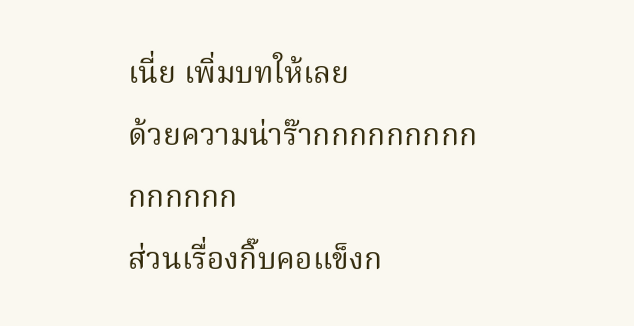เนี่ย เพิ่มบทให้เลย
ด้วยความน่าร๊ากกกกกกกกกกกกกกก
ส่วนเรื่องกิ๊บคอแข็งก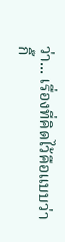ว่า... เรื่องที่คิดไว้คือแบบว่า
กิ๊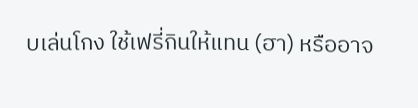บเล่นโกง ใช้เฟรี่กินให้แทน (ฮา) หรืออาจ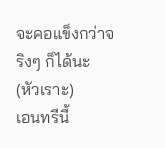จะคอแข็งกว่าจริงๆ ก็ได้นะ
(หัวเราะ)
เอนทรีนี้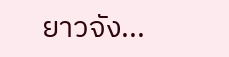ยาวจัง...